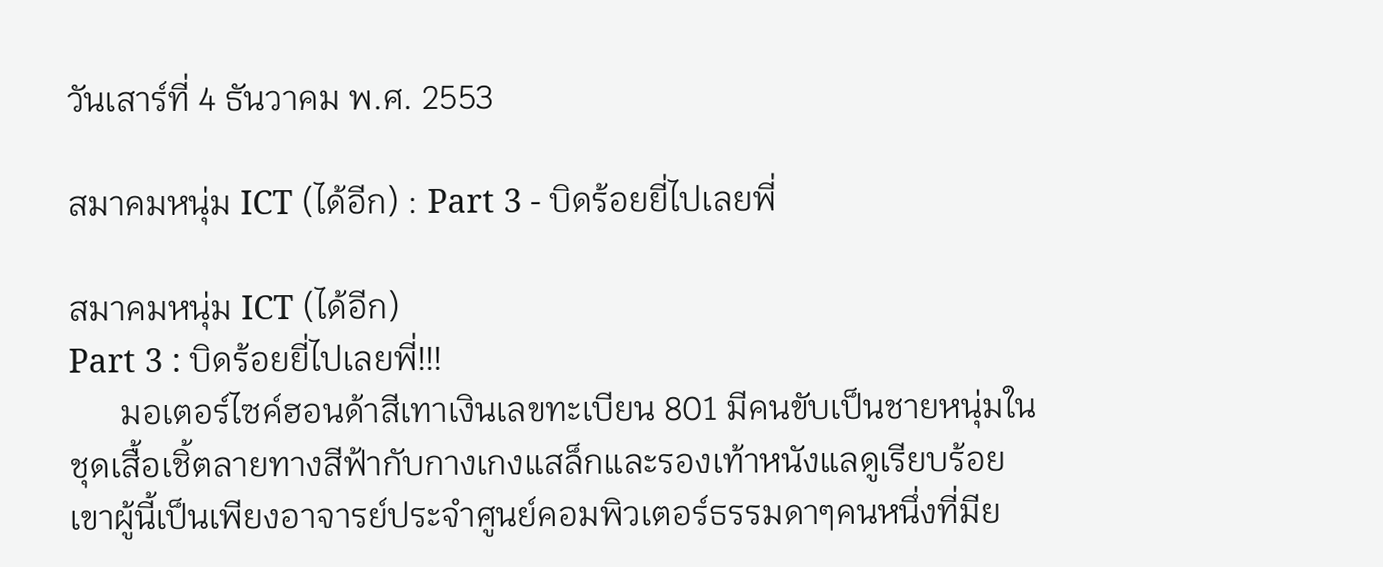วันเสาร์ที่ 4 ธันวาคม พ.ศ. 2553

สมาคมหนุ่ม ICT (ได้อีก) : Part 3 - บิดร้อยยี่ไปเลยพี่

สมาคมหนุ่ม ICT (ได้อีก)
Part 3 : บิดร้อยยี่ไปเลยพี่!!!
      มอเตอร์ไซค์ฮอนด้าสีเทาเงินเลขทะเบียน 801 มีคนขับเป็นชายหนุ่มในชุดเสื้อเชิ้ตลายทางสีฟ้ากับกางเกงแสล็กและรองเท้าหนังแลดูเรียบร้อย เขาผู้นี้เป็นเพียงอาจารย์ประจำศูนย์คอมพิวเตอร์ธรรมดาๆคนหนึ่งที่มีย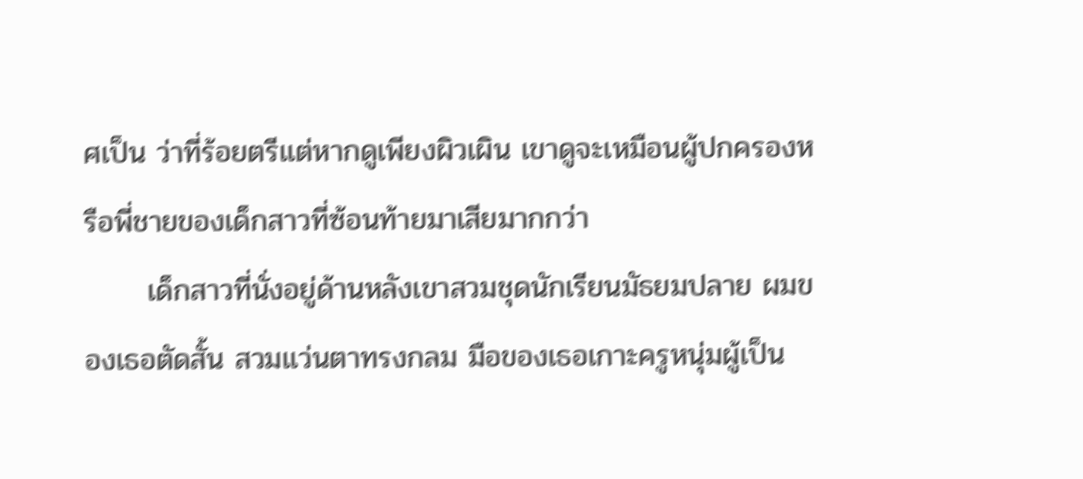ศเป็น ว่าที่ร้อยตรีแต่หากดูเพียงผิวเผิน เขาดูจะเหมือนผู้ปกครองหรือพี่ชายของเด็กสาวที่ซ้อนท้ายมาเสียมากกว่า
      เด็กสาวที่นั่งอยู่ด้านหลังเขาสวมชุดนักเรียนมัธยมปลาย ผมของเธอตัดสั้น สวมแว่นตาทรงกลม มือของเธอเกาะครูหนุ่มผู้เป็น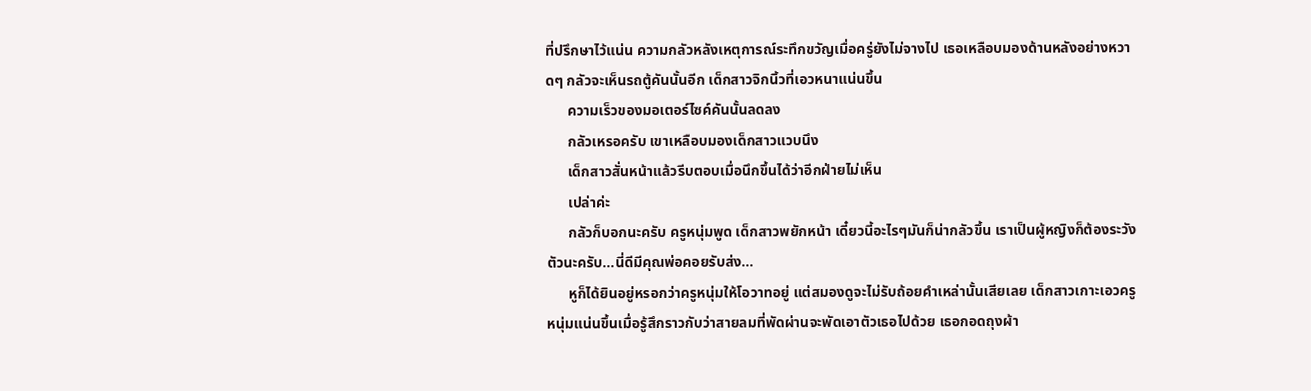ที่ปรึกษาไว้แน่น ความกลัวหลังเหตุการณ์ระทึกขวัญเมื่อครู่ยังไม่จางไป เธอเหลือบมองด้านหลังอย่างหวาดๆ กลัวจะเห็นรถตู้คันนั้นอีก เด็กสาวจิกนิ้วที่เอวหนาแน่นขึ้น
      ความเร็วของมอเตอร์ไซค์คันนั้นลดลง
      กลัวเหรอครับ เขาเหลือบมองเด็กสาวแวบนึง
      เด็กสาวสั่นหน้าแล้วรีบตอบเมื่อนึกขึ้นได้ว่าอีกฝ่ายไม่เห็น
      เปล่าค่ะ
      กลัวก็บอกนะครับ ครูหนุ่มพูด เด็กสาวพยักหน้า เดี๋ยวนี้อะไรๆมันก็น่ากลัวขึ้น เราเป็นผู้หญิงก็ต้องระวังตัวนะครับ...นี่ดีมีคุณพ่อคอยรับส่ง...
      หูก็ได้ยินอยู่หรอกว่าครูหนุ่มให้โอวาทอยู่ แต่สมองดูจะไม่รับถ้อยคำเหล่านั้นเสียเลย เด็กสาวเกาะเอวครูหนุ่มแน่นขึ้นเมื่อรู้สึกราวกับว่าสายลมที่พัดผ่านจะพัดเอาตัวเธอไปด้วย เธอกอดถุงผ้า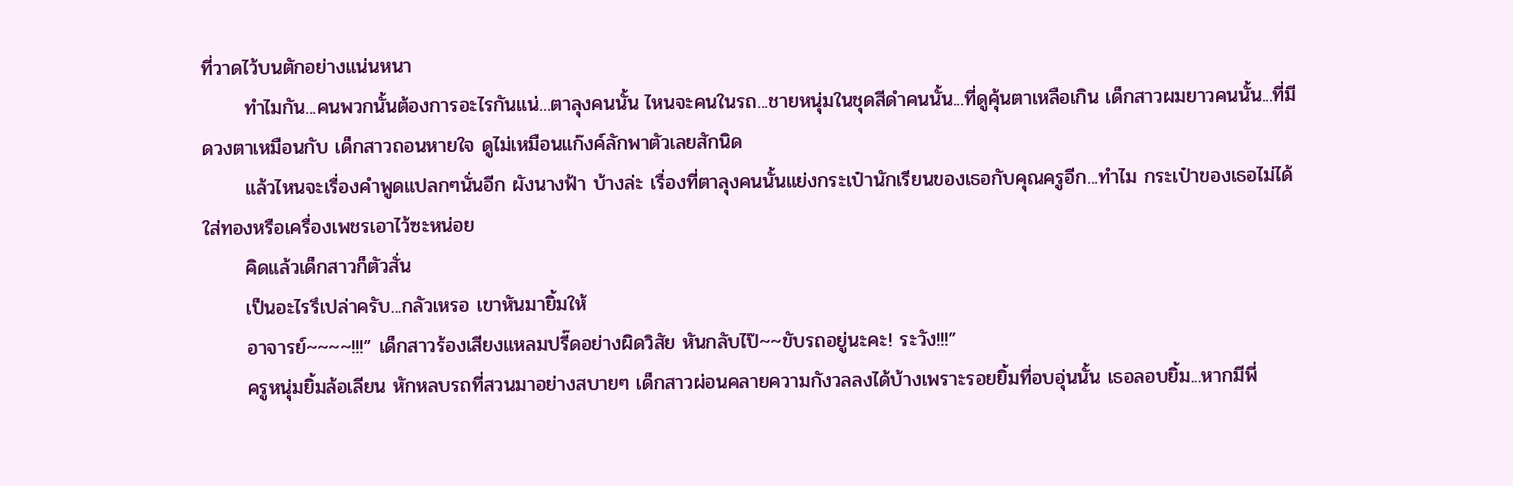ที่วาดไว้บนตักอย่างแน่นหนา
      ทำไมกัน...คนพวกนั้นต้องการอะไรกันแน่...ตาลุงคนนั้น ไหนจะคนในรถ...ชายหนุ่มในชุดสีดำคนนั้น...ที่ดูคุ้นตาเหลือเกิน เด็กสาวผมยาวคนนั้น...ที่มีดวงตาเหมือนกับ เด็กสาวถอนหายใจ ดูไม่เหมือนแก๊งค์ลักพาตัวเลยสักนิด
      แล้วไหนจะเรื่องคำพูดแปลกๆนั่นอีก ผังนางฟ้า บ้างล่ะ เรื่องที่ตาลุงคนนั้นแย่งกระเป๋านักเรียนของเธอกับคุณครูอีก...ทำไม กระเป๋าของเธอไม่ได้ใส่ทองหรือเครื่องเพชรเอาไว้ซะหน่อย
      คิดแล้วเด็กสาวก็ตัวสั่น
      เป็นอะไรรึเปล่าครับ...กลัวเหรอ เขาหันมายิ้มให้
      อาจารย์~~~~!!!” เด็กสาวร้องเสียงแหลมปรี๊ดอย่างผิดวิสัย หันกลับไป๊~~ขับรถอยู่นะคะ! ระวัง!!!”
      ครูหนุ่มยิ้มล้อเลียน หักหลบรถที่สวนมาอย่างสบายๆ เด็กสาวผ่อนคลายความกังวลลงได้บ้างเพราะรอยยิ้มที่อบอุ่นนั้น เธอลอบยิ้ม...หากมีพี่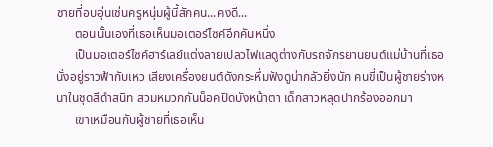ชายที่อบอุ่นเช่นครูหนุ่มผู้นี้สักคน...คงดี...
      ตอนนั้นเองที่เธอเห็นมอเตอร์ไซค์อีกคันหนึ่ง
      เป็นมอเตอร์ไซค์ฮาร์เลย์แต่งลายเปลวไฟแลดูต่างกับรถจักรยานยนต์แม่บ้านที่เธอนั่งอยู่ราวฟ้ากับเหว เสียงเครื่องยนต์ดังกระหึ่มฟังดูน่ากลัวยิ่งนัก คนขี่เป็นผู้ชายร่างหนาในชุดสีดำสนิท สวมหมวกกันน็อคปิดบังหน้าตา เด็กสาวหลุดปากร้องออกมา
      เขาเหมือนกับผู้ชายที่เธอเห็น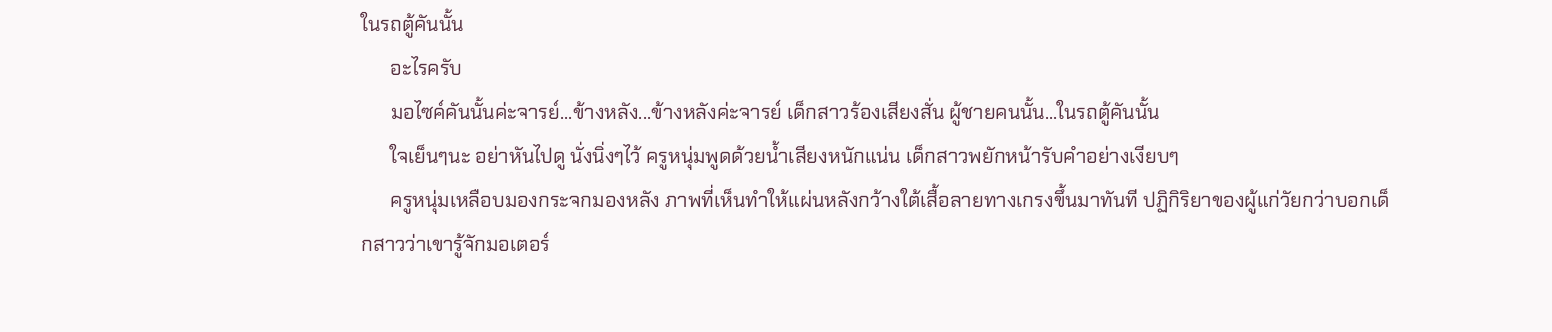ในรถตู้คันนั้น
      อะไรครับ
      มอไซค์คันนั้นค่ะจารย์...ข้างหลัง...ข้างหลังค่ะจารย์ เด็กสาวร้องเสียงสั่น ผู้ชายคนนั้น...ในรถตู้คันนั้น
      ใจเย็นๆนะ อย่าหันไปดู นั่งนิ่งๆไว้ ครูหนุ่มพูดด้วยน้ำเสียงหนักแน่น เด็กสาวพยักหน้ารับคำอย่างเงียบๆ
      ครูหนุ่มเหลือบมองกระจกมองหลัง ภาพที่เห็นทำให้แผ่นหลังกว้างใต้เสื้อลายทางเกรงขึ้นมาทันที ปฏิกิริยาของผู้แก่วัยกว่าบอกเด็กสาวว่าเขารู้จักมอเตอร์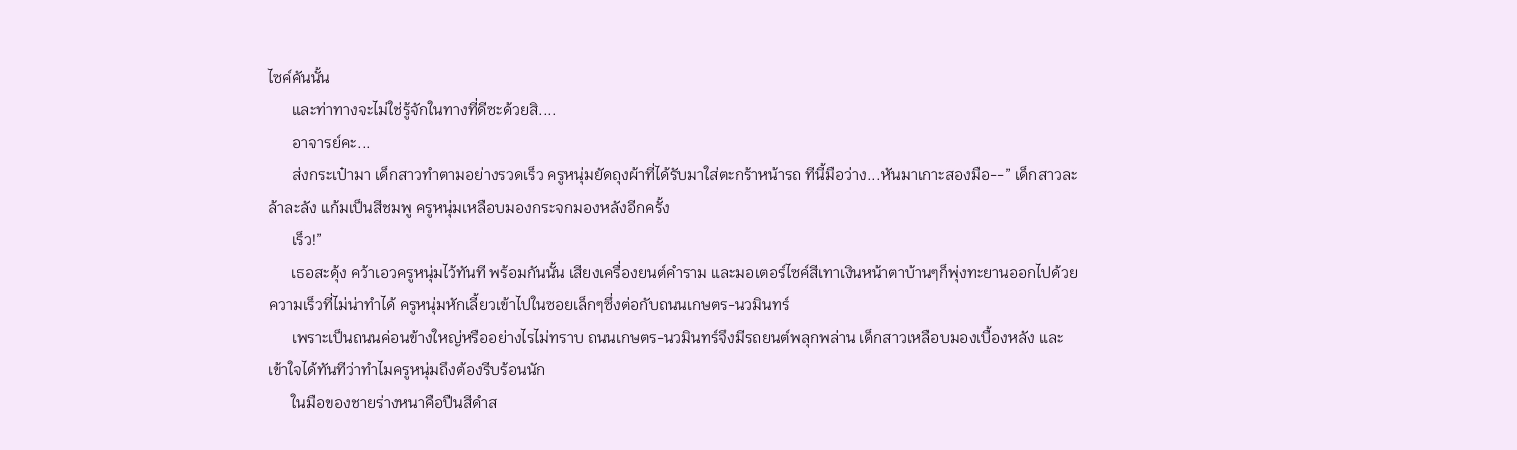ไซค์คันนั้น
      และท่าทางจะไม่ใช่รู้จักในทางที่ดีซะด้วยสิ....
      อาจารย์คะ...
      ส่งกระเป๋ามา เด็กสาวทำตามอย่างรวดเร็ว ครูหนุ่มยัดถุงผ้าที่ได้รับมาใส่ตะกร้าหน้ารถ ทีนี้มือว่าง...หันมาเกาะสองมือ--” เด็กสาวละล้าละลัง แก้มเป็นสีชมพู ครูหนุ่มเหลือบมองกระจกมองหลังอีกครั้ง
      เร็ว!”
      เธอสะดุ้ง คว้าเอวครูหนุ่มไว้ทันที พร้อมกันนั้น เสียงเครื่องยนต์คำราม และมอเตอร์ไซค์สีเทาเงินหน้าตาบ้านๆก็พุ่งทะยานออกไปด้วยความเร็วที่ไม่น่าทำได้ ครูหนุ่มหักเลี้ยวเข้าไปในซอยเล็กๆซึ่งต่อกับถนนเกษตร-นวมินทร์
      เพราะเป็นถนนค่อนข้างใหญ่หรืออย่างไรไม่ทราบ ถนนเกษตร-นวมินทร์จึงมีรถยนต์พลุกพล่าน เด็กสาวเหลือบมองเบื้องหลัง และเข้าใจได้ทันทีว่าทำไมครูหนุ่มถึงต้องรีบร้อนนัก
      ในมือของชายร่างหนาคือปืนสีดำส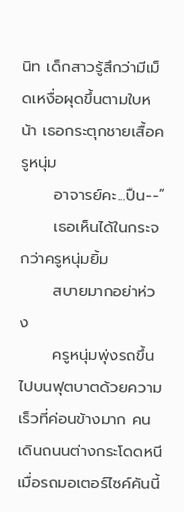นิท เด็กสาวรู้สึกว่ามีเม็ดเหงื่อผุดขึ้นตามใบหน้า เธอกระตุกชายเสื้อครูหนุ่ม
      อาจารย์คะ...ปืน--”
      เธอเห็นได้ในกระจกว่าครูหนุ่มยิ้ม
      สบายมากอย่าห่วง
      ครูหนุ่มพุ่งรถขึ้นไปบนฟุตบาตด้วยความเร็วที่ค่อนข้างมาก คนเดินถนนต่างกระโดดหนีเมื่อรถมอเตอร์ไซค์คันนี้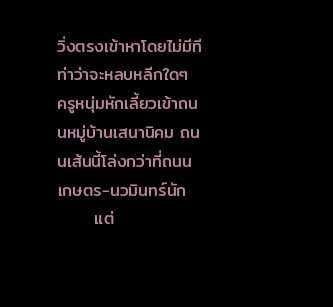วิ่งตรงเข้าหาโดยไม่มีทีท่าว่าจะหลบหลีกใดๆ ครูหนุ่มหักเลี้ยวเข้าถนนหมู่บ้านเสนานิคม ถนนเส้นนี้โล่งกว่าที่ถนนเกษตร-นวมินทร์นัก
      แต่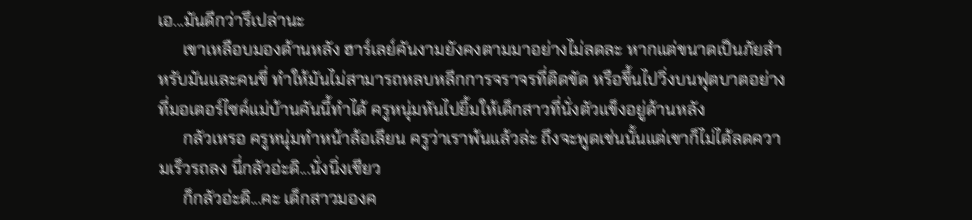เอ...มันดีกว่ารึเปล่านะ
      เขาเหลือบมองด้านหลัง ฮาร์เลย์คันงามยังคงตามมาอย่างไม่ลดละ หากแต่ขนาดเป็นภัยสำหรับมันและคนขี่ ทำให้มันไม่สามารถหลบหลีกการจราจรที่ติดขัด หรือขึ้นไปวิ่งบนฟุตบาตอย่างที่มอเตอร์ไซค์แม่บ้านคันนี้ทำได้ ครูหนุ่มหันไปยิ้มให้เด็กสาวที่นั่งตัวแข็งอยู่ด้านหลัง
      กลัวเหรอ ครูหนุ่มทำหน้าล้อเลียน ครูว่าเราพ้นแล้วล่ะ ถึงจะพูดเช่นนั้นแต่เขาก็ไม่ได้ลดความเร็วรถลง นี่กลัวอ่ะดิ...นั่งนิ่งเชียว
      ก็กลัวอ่ะดิ...คะ เด็กสาวมองค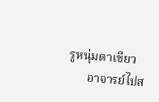รูหนุ่มตาเขียว
      อาจารย์ไปส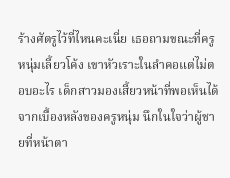ร้างศัตรูไว้ที่ไหนคะเนี่ย เธอถามขณะที่ครูหนุ่มเลี้ยวโค้ง เขาหัวเราะในลำคอแต่ไม่ตอบอะไร เด็กสาวมองเสี้ยวหน้าที่พอเห็นได้จากเบื้องหลังของครูหนุ่ม นึกในใจว่าผู้ชายที่หน้าตา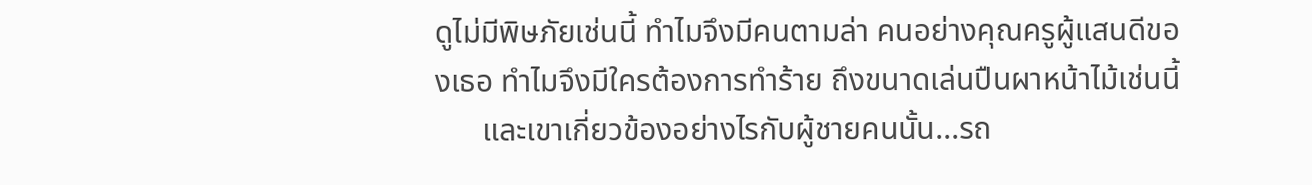ดูไม่มีพิษภัยเช่นนี้ ทำไมจึงมีคนตามล่า คนอย่างคุณครูผู้แสนดีของเธอ ทำไมจึงมีใครต้องการทำร้าย ถึงขนาดเล่นปืนผาหน้าไม้เช่นนี้
      และเขาเกี่ยวข้องอย่างไรกับผู้ชายคนนั้น...รถ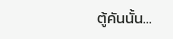ตู้คันนั้น...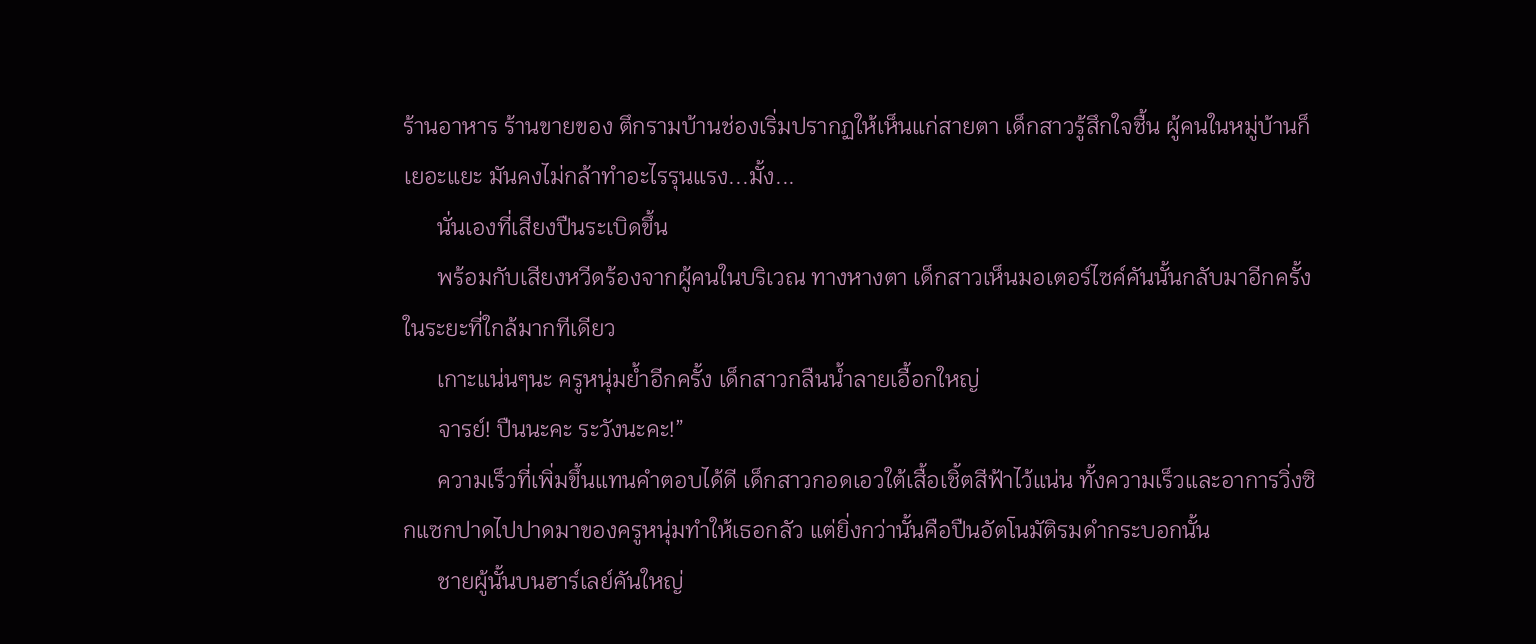ร้านอาหาร ร้านขายของ ตึกรามบ้านช่องเริ่มปรากฏให้เห็นแก่สายตา เด็กสาวรู้สึกใจชื้น ผู้คนในหมู่บ้านก็เยอะแยะ มันคงไม่กล้าทำอะไรรุนแรง...มั้ง...
      นั่นเองที่เสียงปืนระเบิดขึ้น
      พร้อมกับเสียงหวีดร้องจากผู้คนในบริเวณ ทางหางตา เด็กสาวเห็นมอเตอร์ไซค์คันนั้นกลับมาอีกครั้ง ในระยะที่ใกล้มากทีเดียว
      เกาะแน่นๆนะ ครูหนุ่มย้ำอีกครั้ง เด็กสาวกลืนน้ำลายเอื้อกใหญ่
      จารย์! ปืนนะคะ ระวังนะคะ!”
      ความเร็วที่เพิ่มขึ้นแทนคำตอบได้ดี เด็กสาวกอดเอวใต้เสื้อเชิ้ตสีฟ้าไว้แน่น ทั้งความเร็วและอาการวิ่งซิกแซกปาดไปปาดมาของครูหนุ่มทำให้เธอกลัว แต่ยิ่งกว่านั้นคือปืนอัตโนมัติรมดำกระบอกนั้น
      ชายผู้นั้นบนฮาร์เลย์คันใหญ่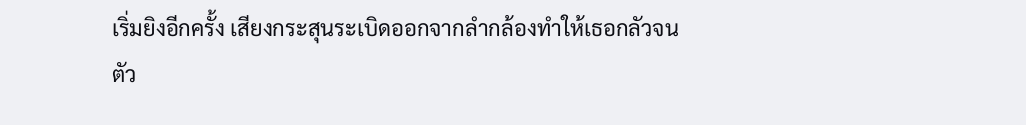เริ่มยิงอีกครั้ง เสียงกระสุนระเบิดออกจากลำกล้องทำให้เธอกลัวจนตัว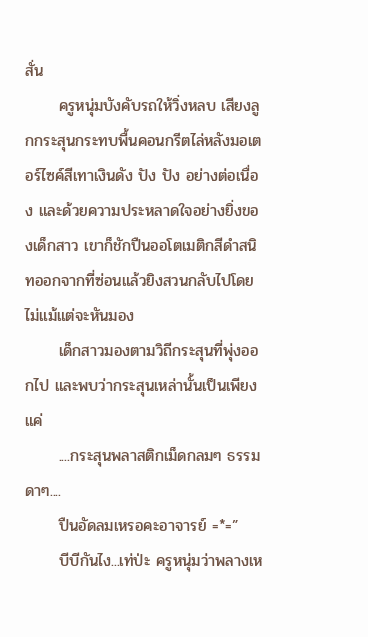สั่น
      ครูหนุ่มบังคับรถให้วิ่งหลบ เสียงลูกกระสุนกระทบพื้นคอนกรีตไล่หลังมอเตอร์ไซค์สีเทาเงินดัง ปัง ปัง อย่างต่อเนื่อง และด้วยความประหลาดใจอย่างยิ่งของเด็กสาว เขาก็ชักปืนออโตเมติกสีดำสนิทออกจากที่ซ่อนแล้วยิงสวนกลับไปโดยไม่แม้แต่จะหันมอง
      เด็กสาวมองตามวิถีกระสุนที่พุ่งออกไป และพบว่ากระสุนเหล่านั้นเป็นเพียงแค่
      ....กระสุนพลาสติกเม็ดกลมๆ ธรรมดาๆ....
      ปืนอัดลมเหรอคะอาจารย์ =*=”
      บีบีกันไง...เท่ป่ะ ครูหนุ่มว่าพลางเห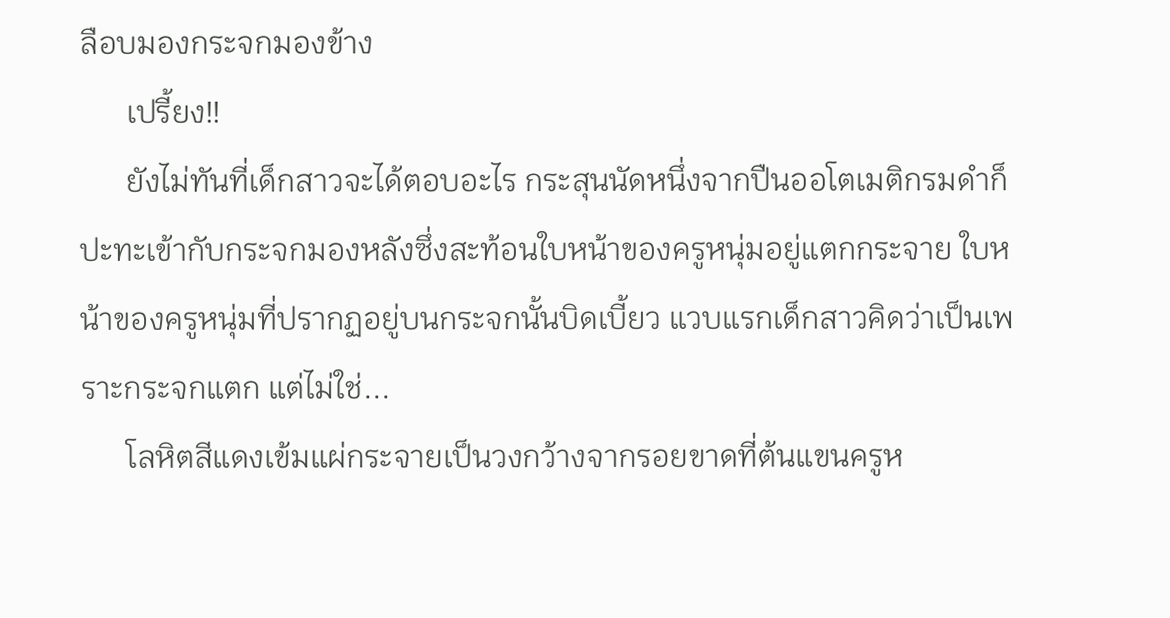ลือบมองกระจกมองข้าง
      เปรี้ยง!!
      ยังไม่ทันที่เด็กสาวจะได้ตอบอะไร กระสุนนัดหนึ่งจากปืนออโตเมติกรมดำก็ปะทะเข้ากับกระจกมองหลังซึ่งสะท้อนใบหน้าของครูหนุ่มอยู่แตกกระจาย ใบหน้าของครูหนุ่มที่ปรากฏอยู่บนกระจกนั้นบิดเบี้ยว แวบแรกเด็กสาวคิดว่าเป็นเพราะกระจกแตก แต่ไม่ใช่...
      โลหิตสีแดงเข้มแผ่กระจายเป็นวงกว้างจากรอยขาดที่ต้นแขนครูห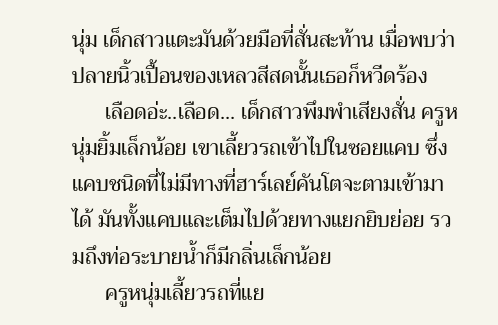นุ่ม เด็กสาวแตะมันด้วยมือที่สั่นสะท้าน เมื่อพบว่าปลายนิ้วเปื้อนของเหลวสีสดนั้นเธอก็หวีดร้อง
      เลือดอ่ะ..เลือด... เด็กสาวพึมพำเสียงสั่น ครูหนุ่มยิ้มเล็กน้อย เขาเลี้ยวรถเข้าไปในซอยแคบ ซึ่งแคบชนิดที่ไม่มีทางที่ฮาร์เลย์คันโตจะตามเข้ามาได้ มันทั้งแคบและเต็มไปด้วยทางแยกยิบย่อย รวมถึงท่อระบายน้ำก็มีกลิ่นเล็กน้อย
      ครูหนุ่มเลี้ยวรถที่แย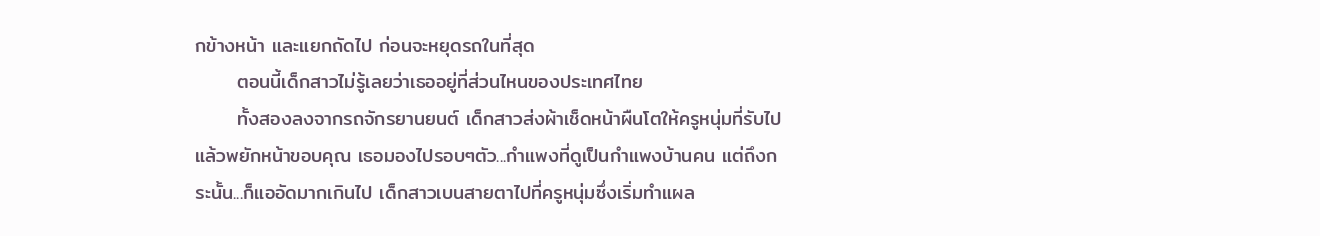กข้างหน้า และแยกถัดไป ก่อนจะหยุดรถในที่สุด
      ตอนนี้เด็กสาวไม่รู้เลยว่าเธออยู่ที่ส่วนไหนของประเทศไทย
      ทั้งสองลงจากรถจักรยานยนต์ เด็กสาวส่งผ้าเช็ดหน้าผืนโตให้ครูหนุ่มที่รับไปแล้วพยักหน้าขอบคุณ เธอมองไปรอบๆตัว...กำแพงที่ดูเป็นกำแพงบ้านคน แต่ถึงกระนั้น...ก็แออัดมากเกินไป เด็กสาวเบนสายตาไปที่ครูหนุ่มซึ่งเริ่มทำแผล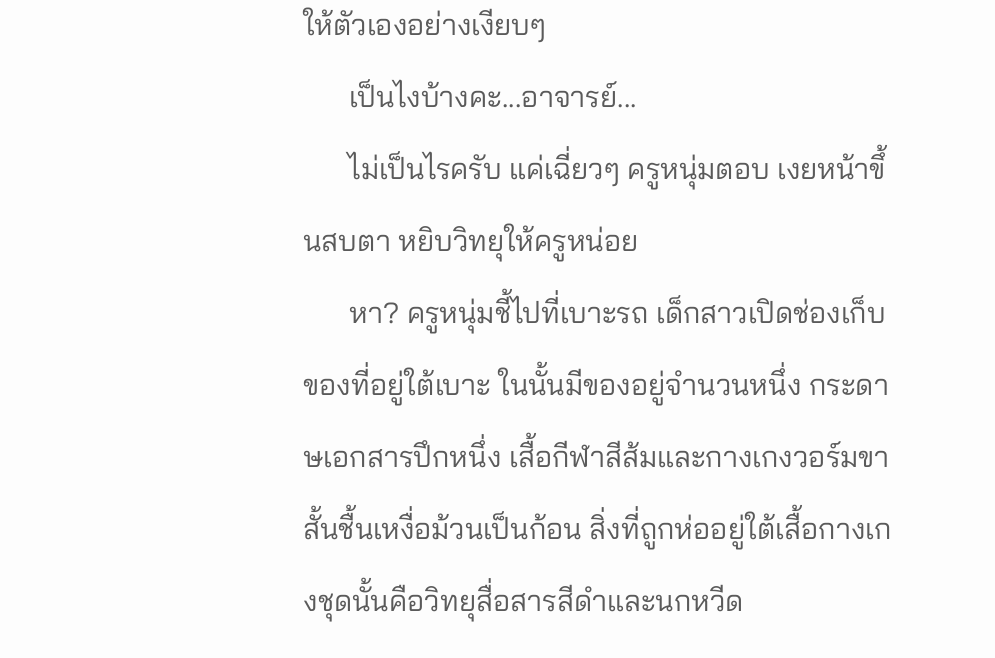ให้ตัวเองอย่างเงียบๆ
      เป็นไงบ้างคะ...อาจารย์...
      ไม่เป็นไรครับ แค่เฉี่ยวๆ ครูหนุ่มตอบ เงยหน้าขึ้นสบตา หยิบวิทยุให้ครูหน่อย
      หา? ครูหนุ่มชี้ไปที่เบาะรถ เด็กสาวเปิดช่องเก็บของที่อยู่ใต้เบาะ ในนั้นมีของอยู่จำนวนหนึ่ง กระดาษเอกสารปึกหนึ่ง เสื้อกีฬาสีส้มและกางเกงวอร์มขาสั้นชื้นเหงื่อม้วนเป็นก้อน สิ่งที่ถูกห่ออยู่ใต้เสื้อกางเกงชุดนั้นคือวิทยุสื่อสารสีดำและนกหวีด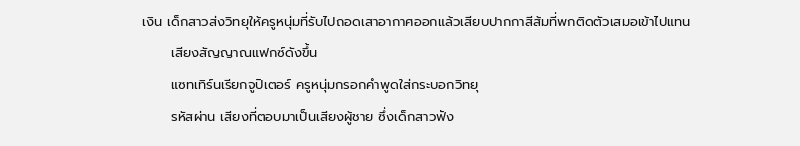เงิน เด็กสาวส่งวิทยุให้ครูหนุ่มที่รับไปถอดเสาอากาศออกแล้วเสียบปากกาสีส้มที่พกติดตัวเสมอเข้าไปแทน
      เสียงสัญญาณแฟกซ์ดังขึ้น
      แซทเทิร์นเรียกจูปิเตอร์ ครูหนุ่มกรอกคำพูดใส่กระบอกวิทยุ
      รหัสผ่าน เสียงที่ตอบมาเป็นเสียงผู้ชาย ซึ่งเด็กสาวฟัง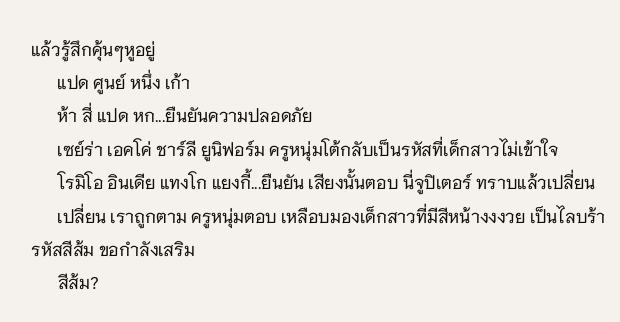แล้วรู้สึกคุ้นๆหูอยู่
      แปด ศูนย์ หนึ่ง เก้า
      ห้า สี่ แปด หก...ยืนยันความปลอดภัย
      เซย์ร่า เอคโค่ ชาร์ลี ยูนิฟอร์ม ครูหนุ่มโต้กลับเป็นรหัสที่เด็กสาวไม่เข้าใจ
      โรมิโอ อินเดีย แทงโก แยงกี้...ยืนยัน เสียงนั้นตอบ นี่จูปิเตอร์ ทราบแล้วเปลี่ยน
      เปลี่ยน เราถูกตาม ครูหนุ่มตอบ เหลือบมองเด็กสาวที่มีสีหน้างงงวย เป็นไลบร้า รหัสสีส้ม ขอกำลังเสริม
      สีส้ม?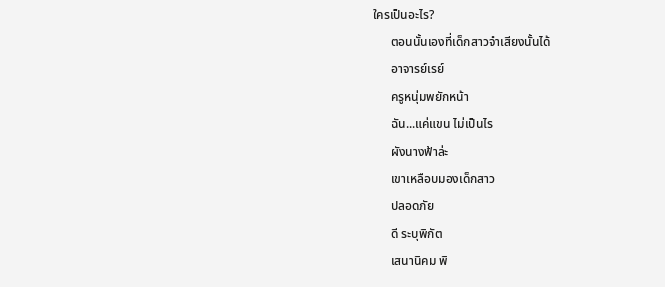ใครเป็นอะไร?
      ตอนนั้นเองที่เด็กสาวจำเสียงนั้นได้
      อาจารย์เรย์
      ครูหนุ่มพยักหน้า
      ฉัน...แค่แขน ไม่เป็นไร
      ผังนางฟ้าล่ะ
      เขาเหลือบมองเด็กสาว
      ปลอดภัย
      ดี ระบุพิกัต
      เสนานิคม พิ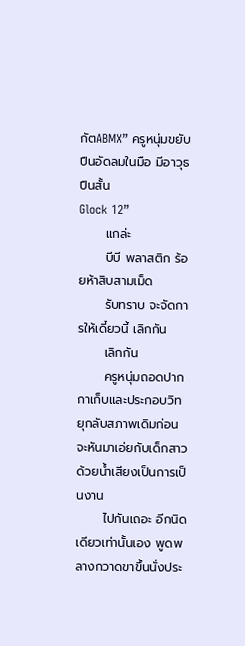กัตABMX” ครูหนุ่มขยับปืนอัดลมในมือ มีอาวุธ ปืนสั้น
Glock 12”
      แกล่ะ
      บีบี พลาสติก ร้อยห้าสิบสามเม็ด
      รับทราบ จะจัดการให้เดี๋ยวนี้ เลิกกัน
      เลิกกัน
      ครูหนุ่มถอดปากกาเก็บและประกอบวิทยุกลับสภาพเดิมก่อนจะหันมาเอ่ยกับเด็กสาวด้วยน้ำเสียงเป็นการเป็นงาน
      ไปกันเถอะ อีกนิดเดียวเท่านั้นเอง พูดพลางกวาดขาขึ้นนั่งประ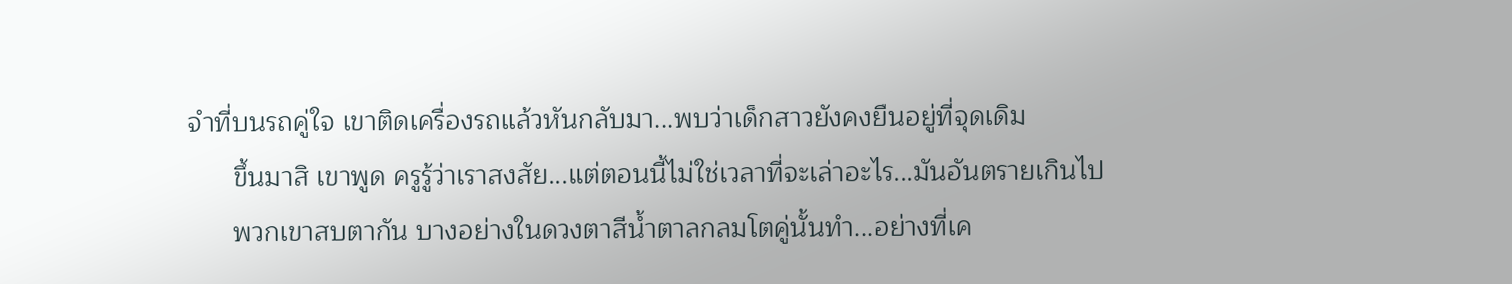จำที่บนรถคู่ใจ เขาติดเครื่องรถแล้วหันกลับมา...พบว่าเด็กสาวยังคงยืนอยู่ที่จุดเดิม
      ขึ้นมาสิ เขาพูด ครูรู้ว่าเราสงสัย...แต่ตอนนี้ไม่ใช่เวลาที่จะเล่าอะไร...มันอันตรายเกินไป
      พวกเขาสบตากัน บางอย่างในดวงตาสีน้ำตาลกลมโตคู่นั้นทำ...อย่างที่เค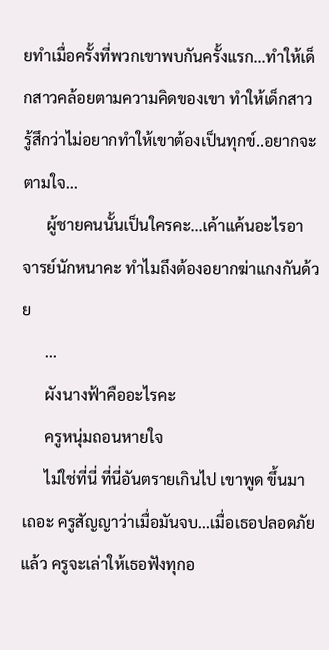ยทำเมื่อครั้งที่พวกเขาพบกันครั้งแรก...ทำให้เด็กสาวคล้อยตามความคิดของเขา ทำให้เด็กสาวรู้สึกว่าไม่อยากทำให้เขาต้องเป็นทุกข์..อยากจะตามใจ...
      ผู้ชายคนนั้นเป็นใครคะ...เค้าแค้นอะไรอาจารย์นักหนาคะ ทำไมถึงต้องอยากฆ่าแกงกันด้วย
      ...
      ผังนางฟ้าคืออะไรคะ
      ครูหนุ่มถอนหายใจ
      ไม่ใช่ที่นี่ ที่นี่อันตรายเกินไป เขาพูด ขึ้นมาเถอะ ครูสัญญาว่าเมื่อมันจบ...เมื่อเธอปลอดภัยแล้ว ครูจะเล่าให้เธอฟังทุกอ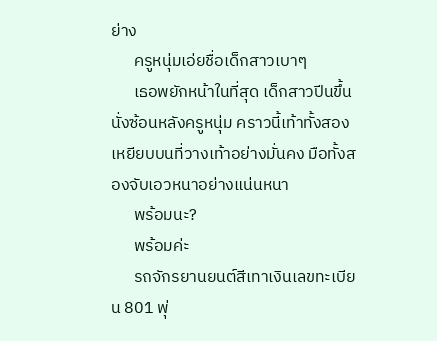ย่าง
      ครูหนุ่มเอ่ยชื่อเด็กสาวเบาๆ
      เธอพยักหน้าในที่สุด เด็กสาวปีนขึ้นนั่งซ้อนหลังครูหนุ่ม คราวนี้เท้าทั้งสองเหยียบบนที่วางเท้าอย่างมั่นคง มือทั้งสองจับเอวหนาอย่างแน่นหนา
      พร้อมนะ?
      พร้อมค่ะ
      รถจักรยานยนต์สีเทาเงินเลขทะเบียน 801 พุ่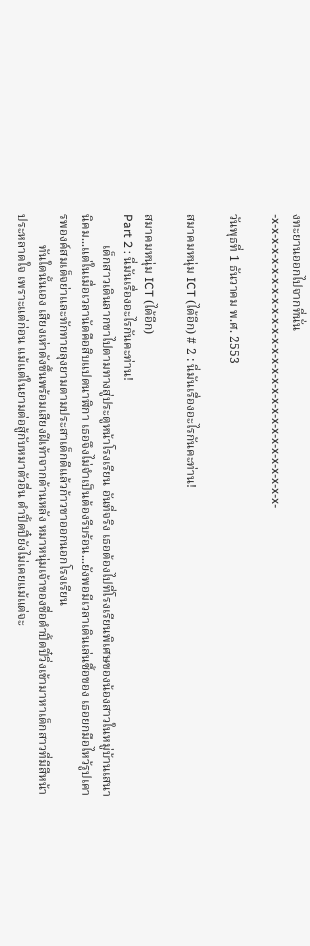งทะยานออกไปจากที่นั่น
-x-x-x-x-x-x-x-x-x-x-x-x-x-x-x-x-x-x-x-x-x-x-x-x-x-x-x-x-x-

วันพุธที่ 1 ธันวาคม พ.ศ. 2553

สมาคมหนุ่ม ICT (ได้อีก) # 2 : นี่มันเรื่องอะไรกันคะท่าน!

สมาคมหนุ่ม ICT (ได้อีก)
Part 2 : นี่มันเรื่องอะไรกันคะท่าน!
          เด็กสาวเดินลากขาไปตามทางสู่ประตูหน้าโรงเรียน อันที่จริง เธอต้องไปที่โรงเรียนพิเศษของน้องสาวในหมู่บ้านเสนานิคม...แต่ในเมื่อเวลานัดคือสิบแปดนาฬิกา เธอจึงไม่จำเป็นต้องรีบร้อน...ยังพอมีเวลาเดินเล่นซื้อของ เธอยกมือไหว้รูปเคารพองค์สมเด็จย่าและทักทายลุงยามตามประสาเด็กดีแล้วก้าวขาออกนอกโรงเรียน
          ทันใดนั้นเอง เสียงเห่าดังขึ้นพร้อมเสียงฝีเท้าจากด้านหลัง หมาหนุ่มเจ้าของชื่อดำปิ้ดปี๋วิ่งเข้ามาหาเด็กสาวที่มีสีหน้าประหลาดใจ เพราะแต่ก่อน แม้แต่ในยามต่อสู้กับหมาตัวอื่น ดำปิ้ดปี๋ยังไม่เคยแม้แต่จะ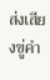ส่งเสียงขู่คำ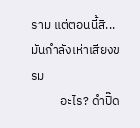ราม แต่ตอนนี้สิ...มันกำลังเห่าเสียงขรม
          อะไร? ดำปิ๊ด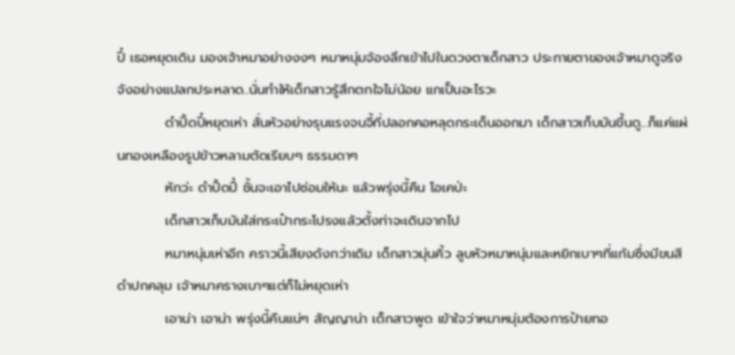ปี๋ เธอหยุดเดิน มองเจ้าหมาอย่างงงๆ หมาหนุ่มจ้องลึกเข้าไปในดวงตาเด็กสาว ประกายตาของเจ้าหมาดูจริงจังอย่างแปลกประหลาด..นั่นทำให้เด็กสาวรู้สึกตกใจไม่น้อย แกเป็นอะไรวะ
          ดำปิ้ดปี๋หยุดเห่า สั่นหัวอย่างรุนแรงจนจี้ที่ปลอกคอหลุดกระเด็นออกมา เด็กสาวเก็บมันขึ้นดู...ก็แค่แผ่นทองเหลืองรูปข้าวหลามตัดเรียบๆ ธรรมดาๆ
          หักว่ะ ดำปิ้ดปี๋ ชั้นจะเอาไปซ่อมให้นะ แล้วพรุ่งนี้คืน โอเคป่ะ
          เด็กสาวเก็บมันใส่กระเป๋ากระโปรงแล้วตั้งท่าจะเดินจากไป
          หมาหนุ่มเห่าอีก คราวนี้เสียงดังกว่าเดิม เด็กสาวมุ่นคิ้ว ลูบหัวหมาหนุ่มและหยิกเบาๆที่แก้มซึ่งมีขนสีดำปกคลุม เจ้าหมาครางเบาๆแต่ก็ไม่หยุดเห่า
          เอาน่า เอาน่า พรุ่งนี้คืนแน่ๆ สัญญาน่า เด็กสาวพูด เข้าใจว่าหมาหนุ่มต้องการป้ายทอ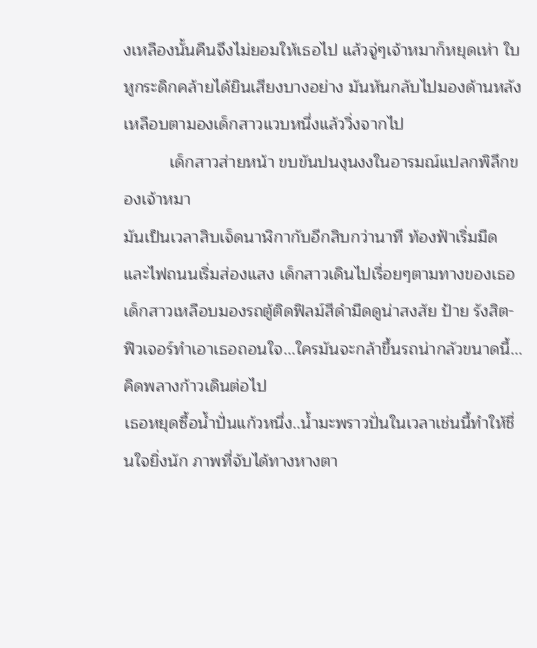งเหลืองนั้นคืนจึงไม่ยอมให้เธอไป แล้วจู่ๆเจ้าหมาก็หยุดเห่า ใบหูกระดิกคล้ายได้ยินเสียงบางอย่าง มันหันกลับไปมองด้านหลัง เหลือบตามองเด็กสาวแวบหนึ่งแล้ววิ่งจากไป
          เด็กสาวส่ายหน้า ขบขันปนงุนงงในอารมณ์แปลกพิลึกของเจ้าหมา
มันเป็นเวลาสิบเจ็ดนาฬิกากับอีกสิบกว่านาที ท้องฟ้าเริ่มมืดและไฟถนนเริ่มส่องแสง เด็กสาวเดินไปเรื่อยๆตามทางของเธอ เด็กสาวเหลือบมองรถตู้ติดฟิลม์สีดำมืดดูน่าสงสัย ป้าย รังสิต-ฟิวเจอร์ทำเอาเธอถอนใจ...ใครมันจะกล้าขึ้นรถน่ากลัวขนาดนี้...คิดพลางก้าวเดินต่อไป
เธอหยุดซื้อน้ำปั่นแก้วหนึ่ง..น้ำมะพราวปั่นในเวลาเช่นนี้ทำให้ชื่นใจยิ่งนัก ภาพที่จับได้ทางหางตา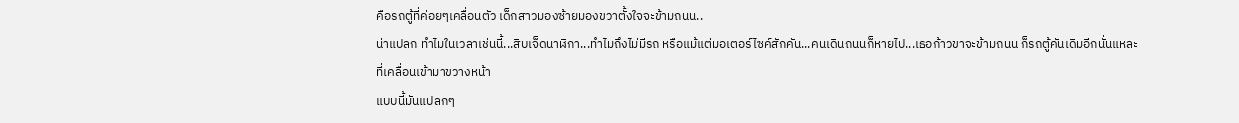คือรถตู้ที่ค่อยๆเคลื่อนตัว เด็กสาวมองซ้ายมองขวาตั้งใจจะข้ามถนน..
น่าแปลก ทำไมในเวลาเช่นนี้...สิบเจ็ดนาฬิกา...ทำไมถึงไม่มีรถ หรือแม้แต่มอเตอร์ไซค์สักคัน...คนเดินถนนก็หายไป...เธอก้าวขาจะข้ามถนน ก็รถตู้คันเดิมอีกนั่นแหละที่เคลื่อนเข้ามาขวางหน้า
แบบนี้มันแปลกๆ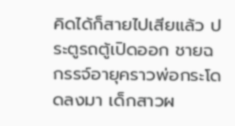คิดได้ก็สายไปเสียแล้ว ประตูรถตู้เปิดออก ชายฉกรรจ์อายุคราวพ่อกระโดดลงมา เด็กสาวผ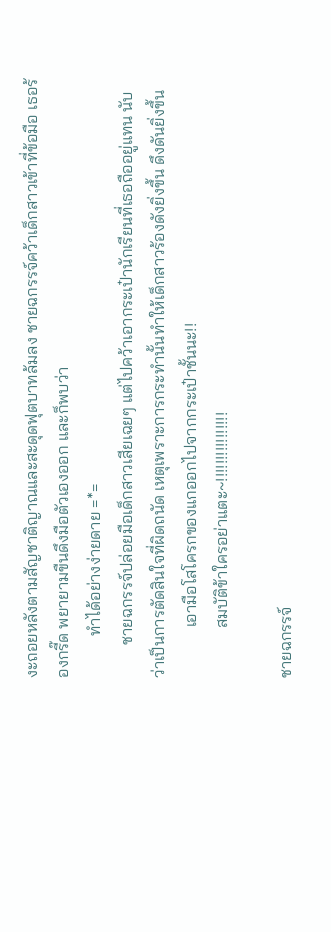งะถอยหลังตามสัญชาติญาณและสะดุดฟุตบาทล้มลง ชายฉกรรจ์คว้าเด็กสาวเข้าที่ข้อมือ เธอร้องกรี๊ด พยายามขืนดึงมือตัวเองออก และก็พบว่า
          ทำได้อย่างง่ายดาย =*=
        ชายฉกรรจ์ปล่อยมือเด็กสาวเสียเฉยๆ แต่ไปคว้าเอากระเป๋านักเรียนที่เธอถืออยู่แทน นับว่าเป็นการตัดสินใจที่ผิดถนัด เหตุเพราะการกระทำนั้นทำให้เด็กสาวร้องดังยิ่งขึ้น ดึงดันยิ่งขึ้น
            เอามือโสโครกของแกออกไปจากกระเป๋าชั้นนะ!!
            สมบัติข้าใครอย่าแตะ~!!!!!!!!!!!!!!!!

ชายฉกรรจ์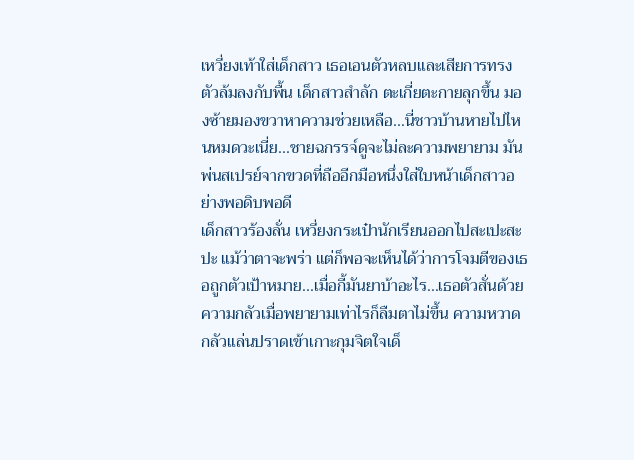เหวี่ยงเท้าใส่เด็กสาว เธอเอนตัวหลบและเสียการทรงตัวล้มลงกับพื้น เด็กสาวสำลัก ตะเกี่ยตะกายลุกขึ้น มองซ้ายมองขวาหาความช่วยเหลือ...นี่ชาวบ้านหายไปไหนหมดวะเนี่ย...ชายฉกรรจ์ดูจะไม่ละความพยายาม มันพ่นสเปรย์จากขวดที่ถืออีกมือหนึ่งใส่ใบหน้าเด็กสาวอย่างพอดิบพอดี
เด็กสาวร้องลั่น เหวี่ยงกระเป๋านักเรียนออกไปสะเปะสะปะ แม้ว่าตาจะพร่า แต่ก็พอจะเห็นได้ว่าการโจมตีของเธอถูกตัวเป้าหมาย...เมื่อกี้มันยาบ้าอะไร...เธอตัวสั่นด้วยความกลัวเมื่อพยายามเท่าไรก็ลืมตาไม่ขึ้น ความหวาดกลัวแล่นปราดเข้าเกาะกุมจิตใจเด็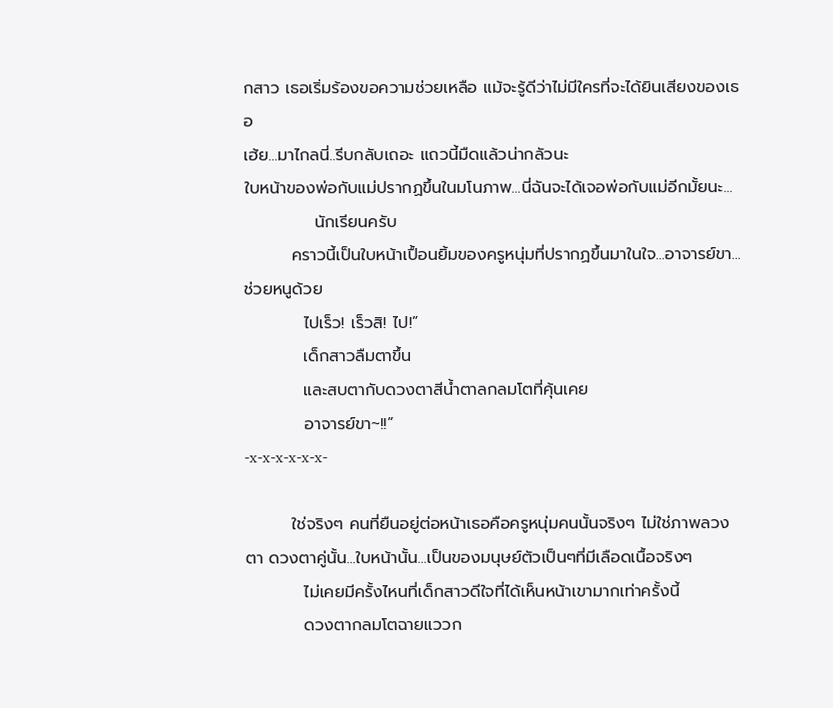กสาว เธอเริ่มร้องขอความช่วยเหลือ แม้จะรู้ดีว่าไม่มีใครที่จะได้ยินเสียงของเธอ
เฮ้ย...มาไกลนี่..รีบกลับเถอะ แถวนี้มืดแล้วน่ากลัวนะ
ใบหน้าของพ่อกับแม่ปรากฏขึ้นในมโนภาพ...นี่ฉันจะได้เจอพ่อกับแม่อีกมั้ยนะ...
            นักเรียนครับ
        คราวนี้เป็นใบหน้าเปื้อนยิ้มของครูหนุ่มที่ปรากฏขึ้นมาในใจ...อาจารย์ขา...ช่วยหนูด้วย
          ไปเร็ว! เร็วสิ! ไป!”
          เด็กสาวลืมตาขึ้น
          และสบตากับดวงตาสีน้ำตาลกลมโตที่คุ้นเคย
          อาจารย์ขา~!!”
-x-x-x-x-x-x-

        ใช่จริงๆ คนที่ยืนอยู่ต่อหน้าเธอคือครูหนุ่มคนนั้นจริงๆ ไม่ใช่ภาพลวงตา ดวงตาคู่นั้น...ใบหน้านั้น...เป็นของมนุษย์ตัวเป็นๆที่มีเลือดเนื้อจริงๆ
          ไม่เคยมีครั้งไหนที่เด็กสาวดีใจที่ได้เห็นหน้าเขามากเท่าครั้งนี้
          ดวงตากลมโตฉายแววก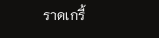ราดเกรี้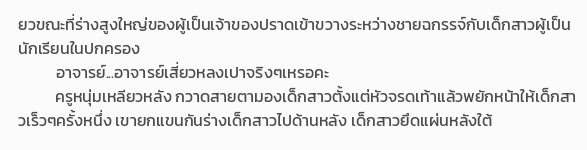ยวขณะที่ร่างสูงใหญ่ของผู้เป็นเจ้าของปราดเข้าขวางระหว่างชายฉกรรจ์กับเด็กสาวผู้เป็นนักเรียนในปกครอง
          อาจารย์...อาจารย์เสี่ยวหลงเปาจริงๆเหรอคะ
          ครูหนุ่มเหลียวหลัง กวาดสายตามองเด็กสาวตั้งแต่หัวจรดเท้าแล้วพยักหน้าให้เด็กสาวเร็วๆครั้งหนึ่ง เขายกแขนกันร่างเด็กสาวไปด้านหลัง เด็กสาวยึดแผ่นหลังใต้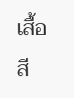เสื้อสี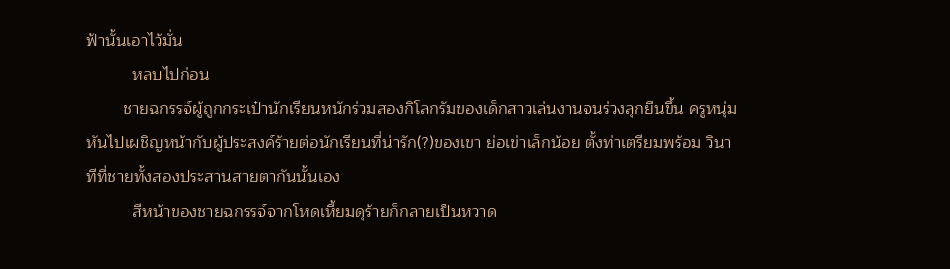ฟ้านั้นเอาไว้มั่น
          หลบไปก่อน
        ชายฉกรรจ์ผู้ถูกกระเป๋านักเรียนหนักร่วมสองกิโลกรัมของเด็กสาวเล่นงานจนร่วงลุกยืนขึ้น ครูหนุ่มหันไปเผชิญหน้ากับผู้ประสงค์ร้ายต่อนักเรียนที่น่ารัก(?)ของเขา ย่อเข่าเล็กน้อย ตั้งท่าเตรียมพร้อม วินาทีที่ชายทั้งสองประสานสายตากันนั้นเอง
          สีหน้าของชายฉกรรจ์จากโหดเหี้ยมดุร้ายก็กลายเป็นหวาด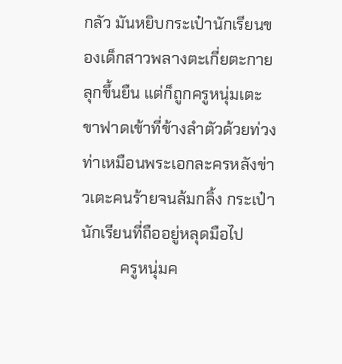กลัว มันหยิบกระเป๋านักเรียนของเด็กสาวพลางตะเกี่ยตะกายลุกขึ้นยืน แต่ก็ถูกครูหนุ่มเตะขาฟาดเข้าที่ข้างลำตัวด้วยท่วงท่าเหมือนพระเอกละครหลังข่าวเตะคนร้ายจนล้มกลิ้ง กระเป๋านักเรียนที่ถืออยู่หลุดมือไป
          ครูหนุ่มค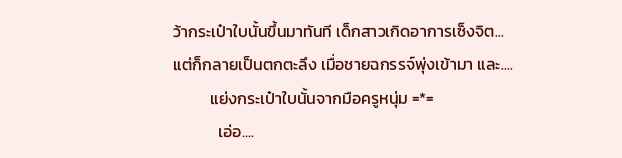ว้ากระเป๋าใบนั้นขึ้นมาทันที เด็กสาวเกิดอาการเซ็งจิต...แต่ก็กลายเป็นตกตะลึง เมื่อชายฉกรรจ์พุ่งเข้ามา และ....
          แย่งกระเป๋าใบนั้นจากมือครูหนุ่ม =*=
            เอ่อ....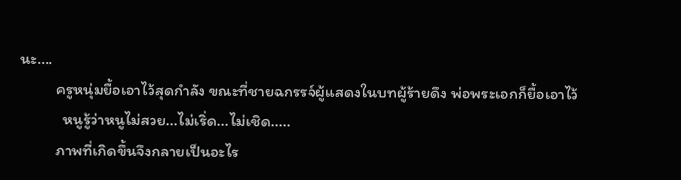นะ....
          ครูหนุ่มยื้อเอาไว้สุดกำลัง ขณะที่ชายฉกรรจ์ผู้แสดงในบทผู้ร้ายดึง พ่อพระเอกก็ยื้อเอาไว้
            หนูรู้ว่าหนูไม่สวย...ไม่เริ่ด...ไม่เชิด.....
          ภาพที่เกิดขึ้นจึงกลายเป็นอะไร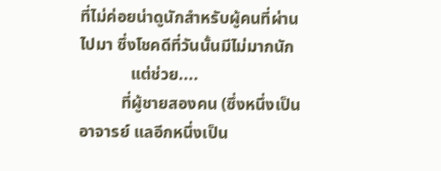ที่ไม่ค่อยน่าดูนักสำหรับผู้คนที่ผ่านไปมา ซึ่งโชคดีที่วันนั้นมีไม่มากนัก
            แต่ช่วย....
          ที่ผู้ชายสองคน (ซึ่งหนึ่งเป็นอาจารย์ แลอีกหนึ่งเป็น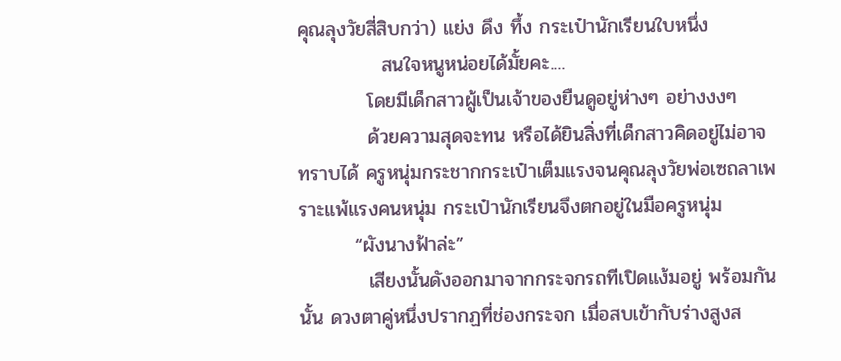คุณลุงวัยสี่สิบกว่า) แย่ง ดึง ทึ้ง กระเป๋านักเรียนใบหนึ่ง
            สนใจหนูหน่อยได้มั้ยคะ....
          โดยมีเด็กสาวผู้เป็นเจ้าของยืนดูอยู่ห่างๆ อย่างงงๆ
          ด้วยความสุดจะทน หรือได้ยินสิ่งที่เด็กสาวคิดอยู่ไม่อาจทราบได้ ครูหนุ่มกระชากกระเป๋าเต็มแรงจนคุณลุงวัยพ่อเซถลาเพราะแพ้แรงคนหนุ่ม กระเป๋านักเรียนจึงตกอยู่ในมือครูหนุ่ม
        “ผังนางฟ้าล่ะ”
          เสียงนั้นดังออกมาจากกระจกรถทีเปิดแง้มอยู่ พร้อมกันนั้น ดวงตาคู่หนึ่งปรากฏที่ช่องกระจก เมื่อสบเข้ากับร่างสูงส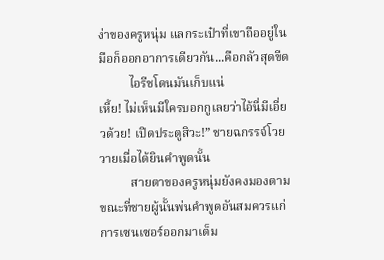ง่าของครูหนุ่ม แลกระเป๋าที่เขาถืออยู่ในมือก็ออกอาการเดียวกัน...คือกลัวสุดขีด
          ไอรีชโดนมันเก็บแน่
เหี้ย! ไม่เห็นมีใครบอกกูเลยว่าไอ้นี่มีเอี่ยวด้วย! เปิดประตูสิวะ!” ชายฉกรรจ์โวยวายเมื่อได้ยินคำพูดนั้น
          สายตาของครูหนุ่มยังคงมองตามขณะที่ชายผู้นั้นพ่นคำพูดอันสมควรแก่การเซนเซอร์ออกมาเต็ม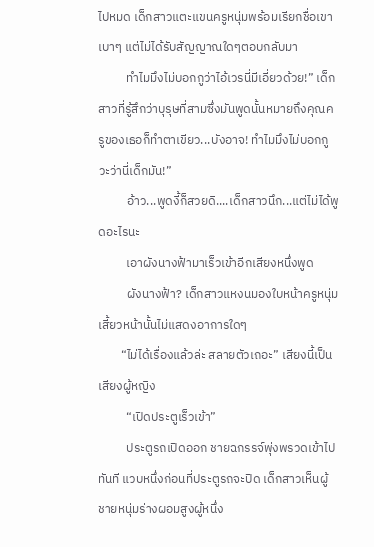ไปหมด เด็กสาวแตะแขนครูหนุ่มพร้อมเรียกชื่อเขาเบาๆ แต่ไม่ได้รับสัญญาณใดๆตอบกลับมา
          ทำไมมึงไม่บอกกูว่าไอ้เวรนี่มีเอี่ยวด้วย!” เด็กสาวที่รู้สึกว่าบุรุษที่สามซึ่งมันพูดนั้นหมายถึงคุณครูของเธอก็ทำตาเขียว...บังอาจ! ทำไมมึงไม่บอกกูวะว่านี่เด็กมัน!”
          อ้าว...พูดงี้ก็สวยดิ....เด็กสาวนึก...แต่ไม่ได้พูดอะไรนะ
          เอาผังนางฟ้ามาเร็วเข้าอีกเสียงหนึ่งพูด
          ผังนางฟ้า? เด็กสาวแหงนมองใบหน้าครูหนุ่ม เสี้ยวหน้านั้นไม่แสดงอาการใดๆ
        “ไม่ได้เรื่องแล้วล่ะ สลายตัวเถอะ” เสียงนี้เป็นเสียงผู้หญิง
          “เปิดประตูเร็วเข้า”
          ประตูรถเปิดออก ชายฉกรรจ์พุ่งพรวดเข้าไปทันที แวบหนึ่งก่อนที่ประตูรถจะปิด เด็กสาวเห็นผู้ชายหนุ่มร่างผอมสูงผู้หนึ่ง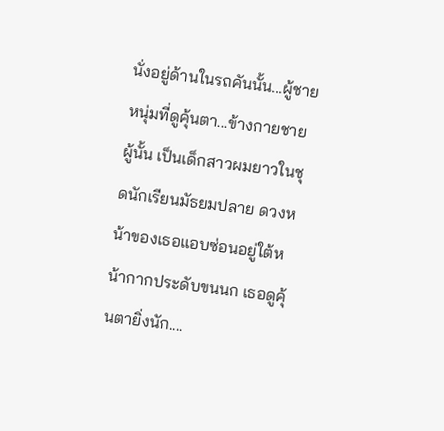นั่งอยู่ด้านในรถคันนั้น...ผู้ชายหนุ่มที่ดูคุ้นตา...ข้างกายชายผู้นั้น เป็นเด็กสาวผมยาวในชุดนักเรียนมัธยมปลาย ดวงหน้าของเธอแอบซ่อนอยู่ใต้หน้ากากประดับขนนก เธอดูคุ้นตายิ่งนัก....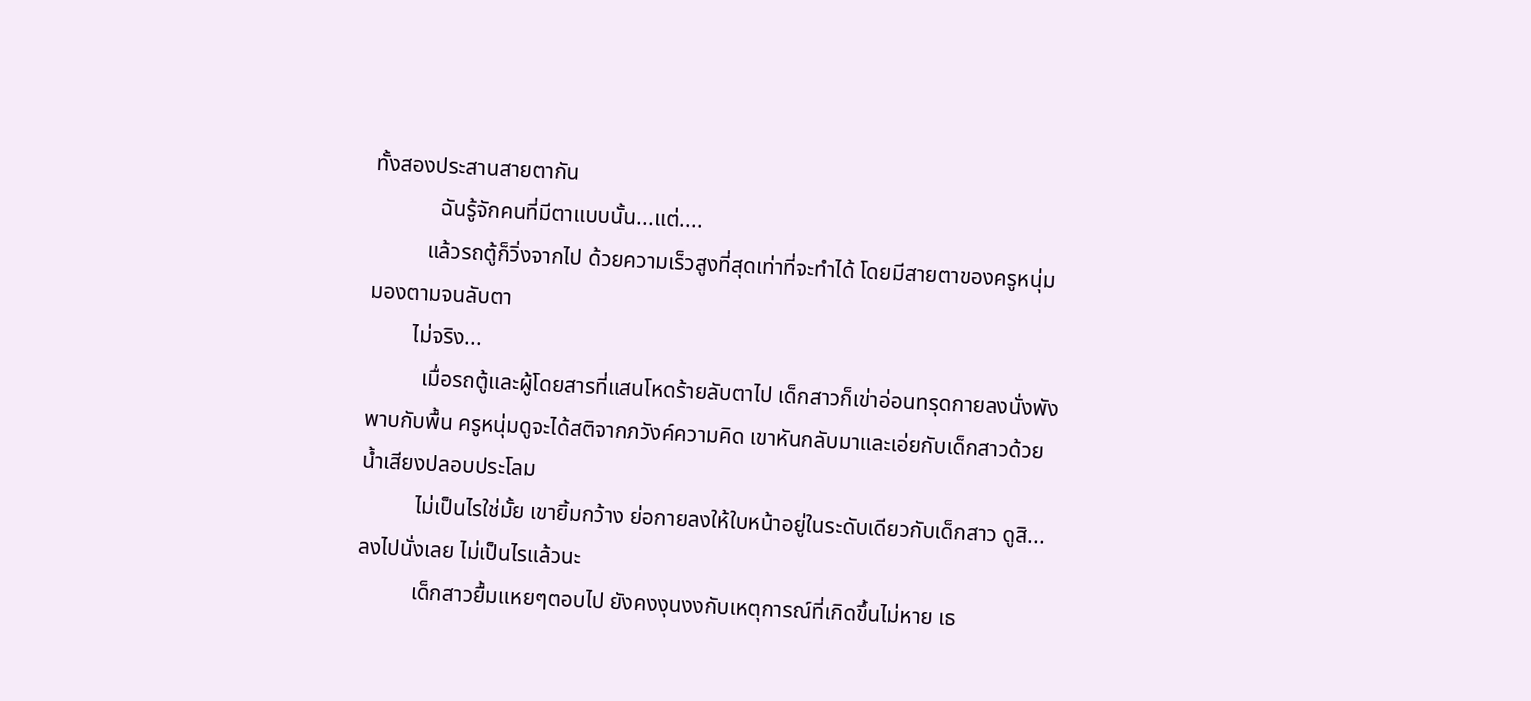ทั้งสองประสานสายตากัน
            ฉันรู้จักคนที่มีตาแบบนั้น...แต่....
          แล้วรถตู้ก็วิ่งจากไป ด้วยความเร็วสูงที่สุดเท่าที่จะทำได้ โดยมีสายตาของครูหนุ่มมองตามจนลับตา
        ไม่จริง...
          เมื่อรถตู้และผู้โดยสารที่แสนโหดร้ายลับตาไป เด็กสาวก็เข่าอ่อนทรุดกายลงนั่งพังพาบกับพื้น ครูหนุ่มดูจะได้สติจากภวังค์ความคิด เขาหันกลับมาและเอ่ยกับเด็กสาวด้วยน้ำเสียงปลอบประโลม
          ไม่เป็นไรใช่มั้ย เขายิ้มกว้าง ย่อกายลงให้ใบหน้าอยู่ในระดับเดียวกับเด็กสาว ดูสิ...ลงไปนั่งเลย ไม่เป็นไรแล้วนะ
          เด็กสาวยื้มแหยๆตอบไป ยังคงงุนงงกับเหตุการณ์ที่เกิดขึ้นไม่หาย เธ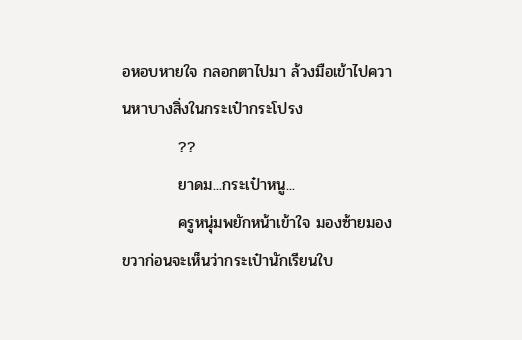อหอบหายใจ กลอกตาไปมา ล้วงมือเข้าไปควานหาบางสิ่งในกระเป๋ากระโปรง
          ??
          ยาดม...กระเป๋าหนู...
          ครูหนุ่มพยักหน้าเข้าใจ มองซ้ายมองขวาก่อนจะเห็นว่ากระเป๋านักเรียนใบ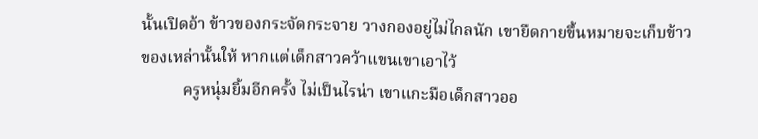นั้นเปิดอ้า ข้าวของกระจัดกระจาย วางกองอยู่ไม่ไกลนัก เขายืดกายขึ้นหมายจะเก็บข้าวของเหล่านั้นให้ หากแต่เด็กสาวคว้าแขนเขาเอาไว้
          ครูหนุ่มยิ้มอีกครั้ง ไม่เป็นไรน่า เขาแกะมือเด็กสาวออ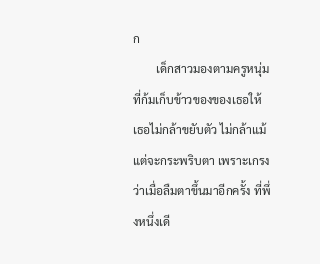ก
        เด็กสาวมองตามครูหนุ่มที่ก้มเก็บข้าวของของเธอให้ เธอไม่กล้าขยับตัว ไม่กล้าแม้แต่จะกระพริบตา เพราะเกรงว่าเมื่อลืมตาขึ้นมาอีกครั้ง ที่พึ่งหนึ่งเดี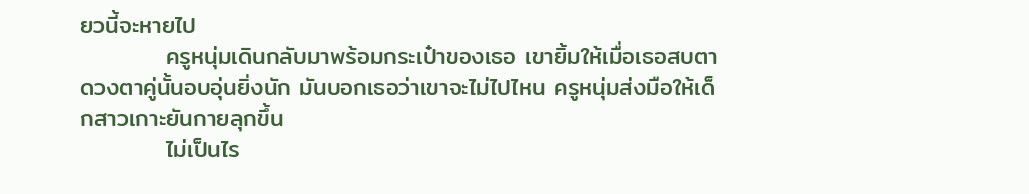ยวนี้จะหายไป
          ครูหนุ่มเดินกลับมาพร้อมกระเป๋าของเธอ เขายิ้มให้เมื่อเธอสบตา ดวงตาคู่นั้นอบอุ่นยิ่งนัก มันบอกเธอว่าเขาจะไม่ไปไหน ครูหนุ่มส่งมือให้เด็กสาวเกาะยันกายลุกขึ้น
          ไม่เป็นไร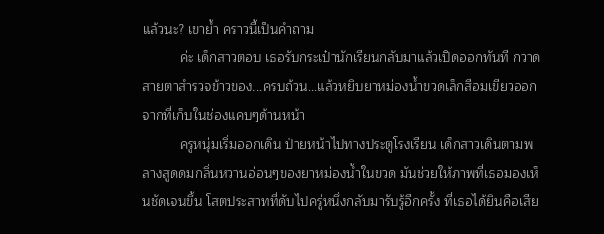แล้วนะ? เขาย้ำ คราวนี้เป็นคำถาม
          ค่ะ เด็กสาวตอบ เธอรับกระเป๋านักเรียนกลับมาแล้วเปิดออกทันที กวาดสายตาสำรวจข้าวของ...ครบถ้วน...แล้วหยิบยาหม่องน้ำขวดเล็กสีอมเขียวออกจากที่เก็บในช่องแคบๆด้านหน้า
          ครูหนุ่มเริ่มออกเดิน ป่ายหน้าไปทางประตูโรงเรียน เด็กสาวเดินตามพลางสูดดมกลิ่นหวานอ่อนๆของยาหม่องน้ำในขวด มันช่วยให้ภาพที่เธอมองเห็นชัดเจนขึ้น โสตประสาทที่ดับไปครู่หนึ่งกลับมารับรู้อีกครั้ง ที่เธอได้ยินคือเสีย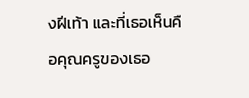งฝีเท้า และที่เธอเห็นคือคุณครูของเธอ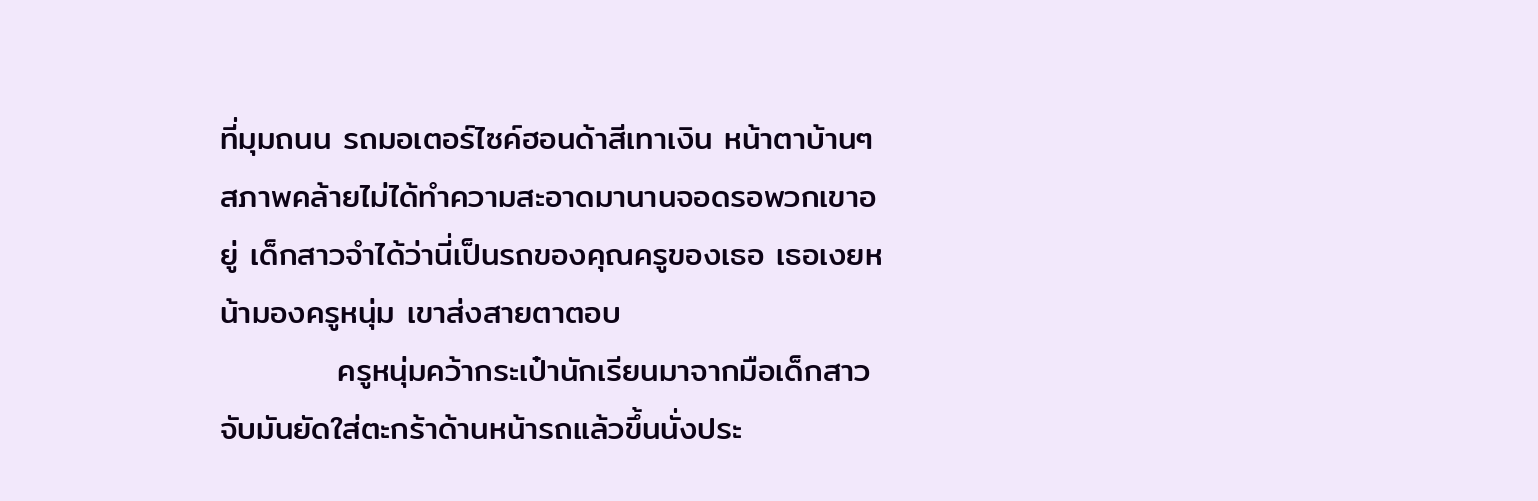ที่มุมถนน รถมอเตอร์ไซค์ฮอนด้าสีเทาเงิน หน้าตาบ้านๆ สภาพคล้ายไม่ได้ทำความสะอาดมานานจอดรอพวกเขาอยู่ เด็กสาวจำได้ว่านี่เป็นรถของคุณครูของเธอ เธอเงยหน้ามองครูหนุ่ม เขาส่งสายตาตอบ
          ครูหนุ่มคว้ากระเป๋านักเรียนมาจากมือเด็กสาว จับมันยัดใส่ตะกร้าด้านหน้ารถแล้วขึ้นนั่งประ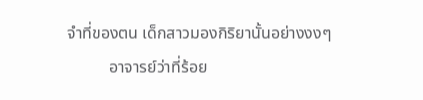จำที่ของตน เด็กสาวมองกิริยานั้นอย่างงงๆ
          อาจารย์ว่าที่ร้อย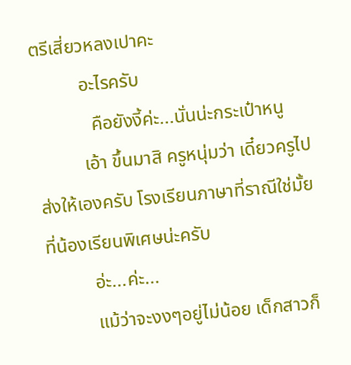ตรีเสี่ยวหลงเปาคะ
          อะไรครับ
            คือยังงี้ค่ะ...นั่นน่ะกระเป๋าหนู
          เอ้า ขึ้นมาสิ ครูหนุ่มว่า เดี๋ยวครูไปส่งให้เองครับ โรงเรียนภาษาที่ราณีใช่มั้ย ที่น้องเรียนพิเศษน่ะครับ
          อ่ะ...ค่ะ...
          แม้ว่าจะงงๆอยู่ไม่น้อย เด็กสาวก็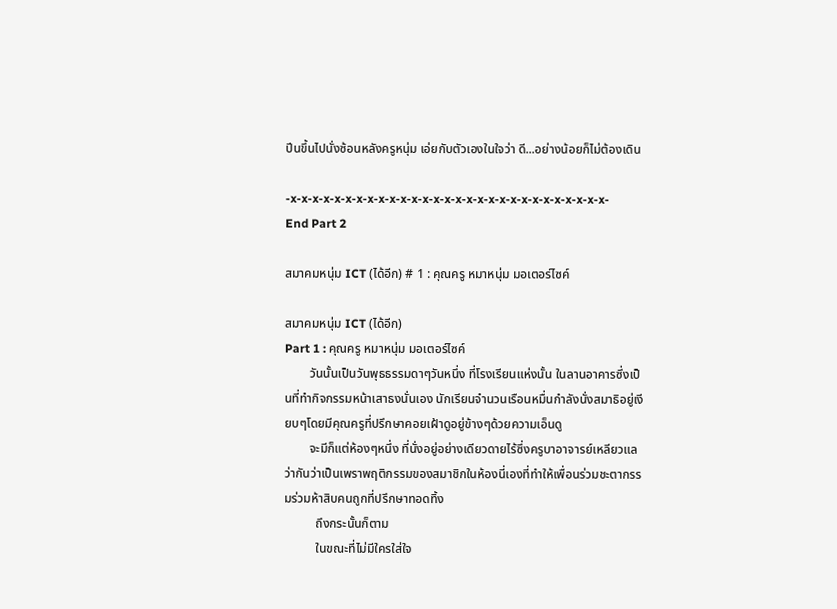ปีนขึ้นไปนั่งซ้อนหลังครูหนุ่ม เอ่ยกับตัวเองในใจว่า ดี...อย่างน้อยก็ไม่ต้องเดิน

-x-x-x-x-x-x-x-x-x-x-x-x-x-x-x-x-x-x-x-x-x-x-x-x-x-x-x-x-x-
End Part 2

สมาคมหนุ่ม ICT (ได้อีก) # 1 : คุณครู หมาหนุ่ม มอเตอร์ไซค์

สมาคมหนุ่ม ICT (ได้อีก)
Part 1 : คุณครู หมาหนุ่ม มอเตอร์ไซค์
        วันนั้นเป็นวันพุธธรรมดาๆวันหนึ่ง ที่โรงเรียนแห่งนั้น ในลานอาคารซึ่งเป็นที่ทำกิจกรรมหน้าเสาธงนั่นเอง นักเรียนจำนวนเรือนหมื่นกำลังนั่งสมาธิอยู่เงียบๆโดยมีคุณครูที่ปรึกษาคอยเฝ้าดูอยู่ข้างๆด้วยความเอ็นดู
        จะมีก็แต่ห้องๆหนึ่ง ที่นั่งอยู่อย่างเดียวดายไร้ซึ่งครูบาอาจารย์เหลียวแล ว่ากันว่าเป็นเพราพฤติกรรมของสมาชิกในห้องนี่เองที่ทำให้เพื่อนร่วมชะตากรรมร่วมห้าสิบคนถูกที่ปรึกษาทอดทิ้ง
          ถึงกระนั้นก็ตาม
          ในขณะที่ไม่มีใครใส่ใจ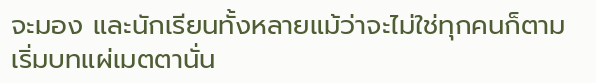จะมอง และนักเรียนทั้งหลายแม้ว่าจะไม่ใช่ทุกคนก็ตามเริ่มบทแผ่เมตตานั่น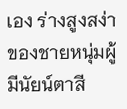เอง ร่างสูงสง่าของชายหนุ่มผู้มีนัยน์ตาสี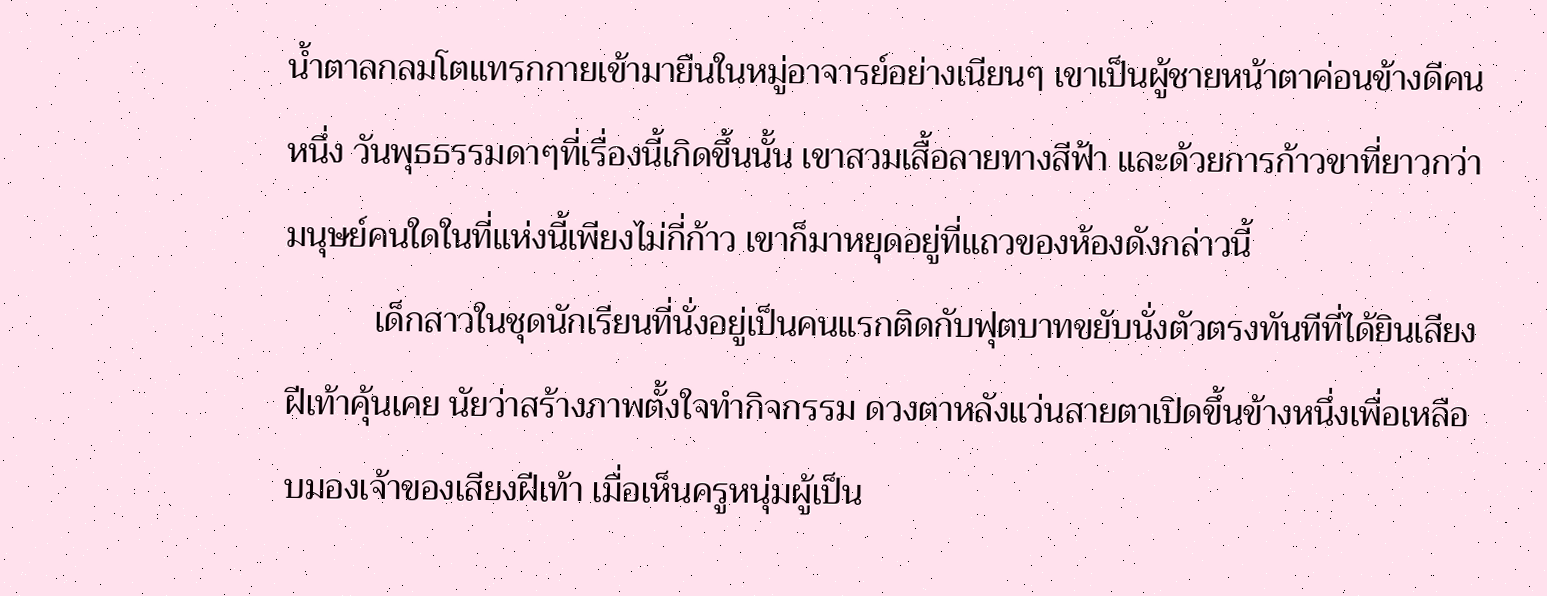น้ำตาลกลมโตแทรกกายเข้ามายืนในหมู่อาจารย์อย่างเนียนๆ เขาเป็นผู้ชายหน้าตาค่อนข้างดีคนหนึ่ง วันพุธธรรมดาๆที่เรื่องนี้เกิดขึ้นนั้น เขาสวมเสื้อลายทางสีฟ้า และด้วยการก้าวขาที่ยาวกว่ามนุษย์คนใดในที่แห่งนี้เพียงไม่กี่ก้าว เขาก็มาหยุดอยู่ที่แถวของห้องดังกล่าวนี้
          เด็กสาวในชุดนักเรียนที่นั่งอยู่เป็นคนแรกติดกับฟุตบาทขยับนั่งตัวตรงทันทีที่ได้ยินเสียงฝีเท้าคุ้นเคย นัยว่าสร้างภาพตั้งใจทำกิจกรรม ดวงตาหลังแว่นสายตาเปิดขึ้นข้างหนึ่งเพื่อเหลือบมองเจ้าของเสียงฝีเท้า เมื่อเห็นครูหนุ่มผู้เป็น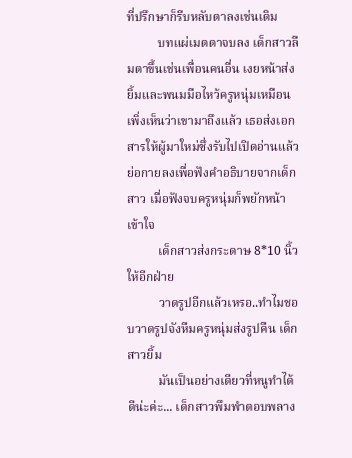ที่ปรึกษาก็รีบหลับตาลงเช่นเดิม
          บทแผ่เมตตาจบลง เด็กสาวลืมตาขึ้นเช่นเพื่อนคนอื่น เงยหน้าส่งยิ้มและพนมมือไหว้ครูหนุ่มเหมือนเพิ่งเห็นว่าเขามาถึงแล้ว เธอส่งเอกสารให้ผู้มาใหม่ซึ่งรับไปเปิดอ่านแล้วย่อกายลงเพื่อฟังคำอธิบายจากเด็กสาว เมื่อฟังจบครูหนุ่มก็พยักหน้าเข้าใจ
          เด็กสาวส่งกระดาษ 8*10 นิ้ว ให้อีกฝ่าย
          วาดรูปอีกแล้วเหรอ..ทำไมชอบวาดรูปจังหืมครูหนุ่มส่งรูปคืน เด็กสาวยิ้ม
          มันเป็นอย่างเดียวที่หนูทำได้ดีน่ะค่ะ... เด็กสาวพึมพำตอบพลาง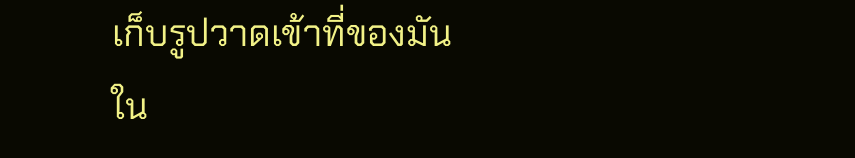เก็บรูปวาดเข้าที่ของมันใน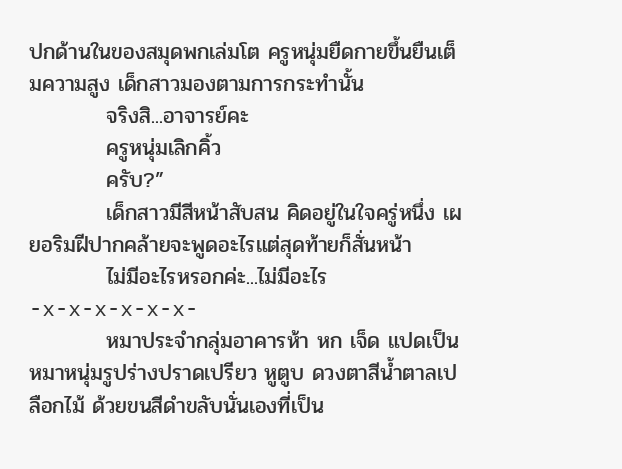ปกด้านในของสมุดพกเล่มโต ครูหนุ่มยืดกายขึ้นยืนเต็มความสูง เด็กสาวมองตามการกระทำนั้น
          จริงสิ...อาจารย์คะ
          ครูหนุ่มเลิกคิ้ว
          ครับ?”
          เด็กสาวมีสีหน้าสับสน คิดอยู่ในใจครู่หนึ่ง เผยอริมฝีปากคล้ายจะพูดอะไรแต่สุดท้ายก็สั่นหน้า
          ไม่มีอะไรหรอกค่ะ...ไม่มีอะไร
-x-x-x-x-x-x-
          หมาประจำกลุ่มอาคารห้า หก เจ็ด แปดเป็นหมาหนุ่มรูปร่างปราดเปรียว หูตูบ ดวงตาสีน้ำตาลเปลือกไม้ ด้วยขนสีดำขลับนั่นเองที่เป็น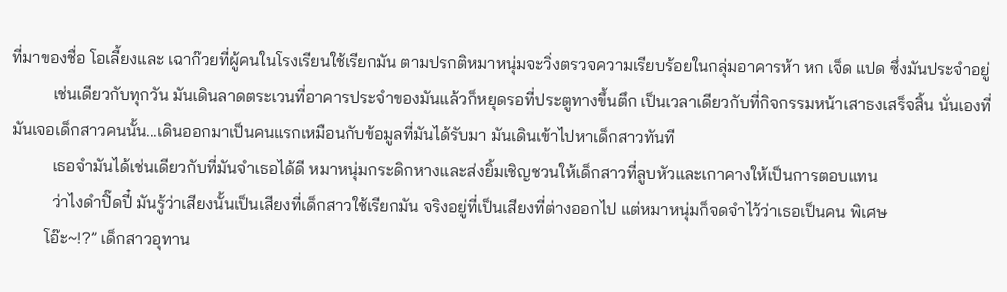ที่มาของชื่อ โอเลี้ยงและ เฉาก๊วยที่ผู้คนในโรงเรียนใช้เรียกมัน ตามปรกติหมาหนุ่มจะวิ่งตรวจความเรียบร้อยในกลุ่มอาคารห้า หก เจ็ด แปด ซึ่งมันประจำอยู่
          เช่นเดียวกับทุกวัน มันเดินลาดตระเวนที่อาคารประจำของมันแล้วก็หยุดรอที่ประตูทางขึ้นตึก เป็นเวลาเดียวกับที่กิจกรรมหน้าเสาธงเสร็จสิ้น นั่นเองที่มันเจอเด็กสาวคนนั้น...เดินออกมาเป็นคนแรกเหมือนกับข้อมูลที่มันได้รับมา มันเดินเข้าไปหาเด็กสาวทันที
          เธอจำมันได้เช่นเดียวกับที่มันจำเธอได้ดี หมาหนุ่มกระดิกหางและส่งยิ้มเชิญชวนให้เด็กสาวที่ลูบหัวและเกาคางให้เป็นการตอบแทน
          ว่าไงดำปิ๊ดปี๋ มันรู้ว่าเสียงนั้นเป็นเสียงที่เด็กสาวใช้เรียกมัน จริงอยู่ที่เป็นเสียงที่ต่างออกไป แต่หมาหนุ่มก็จดจำไว้ว่าเธอเป็นคน พิเศษ
        โอ๊ะ~!?” เด็กสาวอุทาน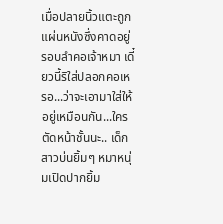เมื่อปลายนิ้วแตะถูกแผ่นหนังซึ่งคาดอยู่รอบลำคอเจ้าหมา เดี๋ยวนี้ริใส่ปลอกคอเหรอ...ว่าจะเอามาใส่ให้อยู่เหมือนกัน...ใครตัดหน้าชั้นนะ.. เด็กสาวบ่นยิ้มๆ หมาหนุ่มเปิดปากยิ้ม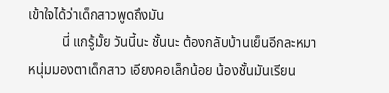เข้าใจได้ว่าเด็กสาวพูดถึงมัน
          นี่ แกรู้มั้ย วันนี้นะ ชั้นนะ ต้องกลับบ้านเย็นอีกละหมาหนุ่มมองตาเด็กสาว เอียงคอเล็กน้อย น้องชั้นมันเรียน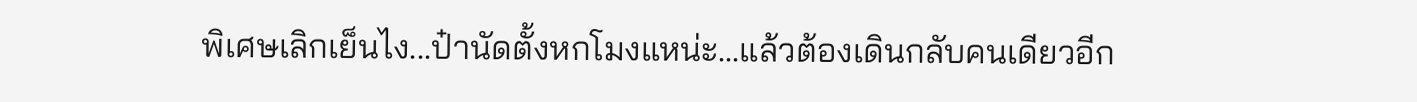พิเศษเลิกเย็นไง...ป๋านัดตั้งหกโมงแหน่ะ...แล้วต้องเดินกลับคนเดียวอีก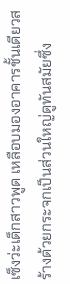เซ็งว่ะเด็กสาวพูด เหลือบมองอาคารชั้นเดียวสร้างด้วยกระจกเป็นส่วนใหญ่ดูทันสมัยซึ่ง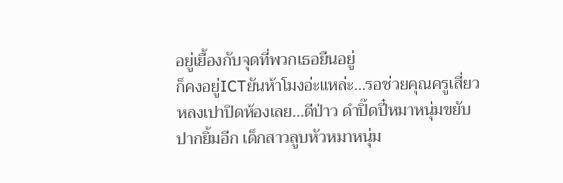อยู่เยื้องกับจุดที่พวกเธอยืนอยู่
ก็คงอยู่ICTยันห้าโมงอ่ะแหล่ะ...รอช่วยคุณครูเสี่ยวหลงเปาปิดห้องเลย...ดีป่าว ดำปิ๊ดปี๋หมาหนุ่มขยับปากยิ้มอีก เด็กสาวลูบหัวหมาหนุ่ม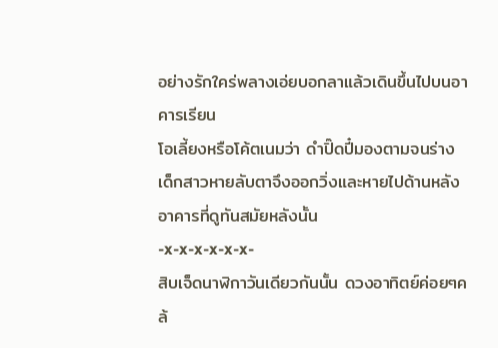อย่างรักใคร่พลางเอ่ยบอกลาแล้วเดินขึ้นไปบนอาคารเรียน
โอเลี้ยงหรือโค้ตเนมว่า ดำปิ๊ดปี๋มองตามจนร่างเด็กสาวหายลับตาจึงออกวิ่งและหายไปด้านหลังอาคารที่ดูทันสมัยหลังนั้น
-x-x-x-x-x-x-
สิบเจ็ดนาฬิกาวันเดียวกันนั้น ดวงอาทิตย์ค่อยๆคล้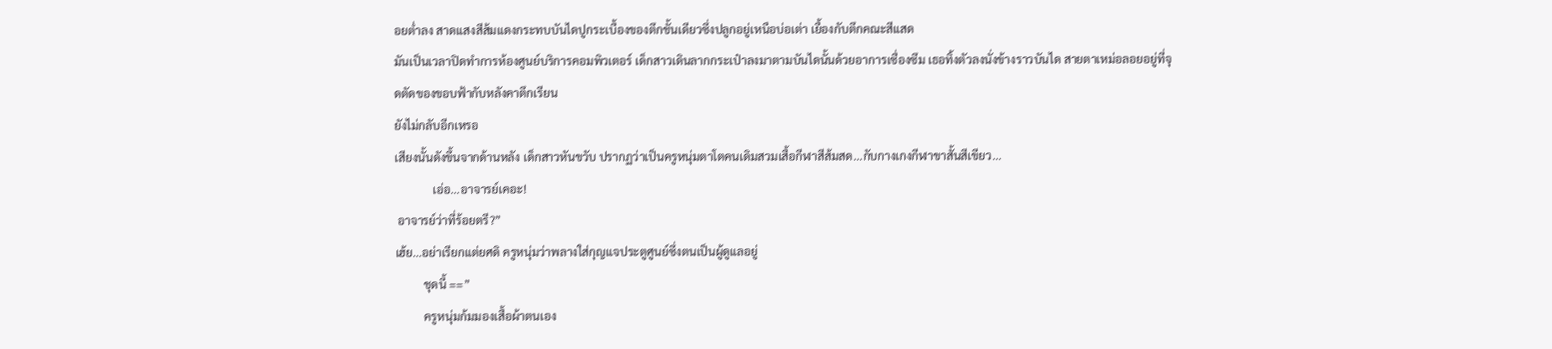อยต่ำลง สาดแสงสีส้มแดงกระทบบันไดปูกระเบื้องของตึกชั้นเดียวซึ่งปลูกอยู่เหนือบ่อเต่า เยื้องกับตึกคณะสีแสด
มันเป็นเวลาปิดทำการห้องศูนย์บริการคอมพิวเตอร์ เด็กสาวเดินลากกระเป๋าลงมาตามบันไดนั้นด้วยอาการเซื่องซึม เธอทิ้งตัวลงนั่งข้างราวบันได สายตาเหม่อลอยอยู่ที่จุดตัดของขอบฟ้ากับหลังคาตึกเรียน
ยังไม่กลับอีกเหรอ
เสียงนั้นดังขึ้นจากด้านหลัง เด็กสาวหันขวับ ปรากฏว่าเป็นครูหนุ่มตาโตคนเดิมสวมเสื้อกีฬาสีส้มสด...กับกางเกงกีฬาขาสั้นสีเขียว...
             เอ่อ...อาจารย์เคอะ!
 อาจารย์ว่าที่ร้อยตรี?”
เฮ้ย...อย่าเรียกแต่ยศดิ ครูหนุ่มว่าพลางใส่กุญแจประตูศูนย์ซึ่งตนเป็นผู้ดูแลอยู่
          ชุดนี้ ==”
          ครูหนุ่มก้มมองเสื้อผ้าตนเอง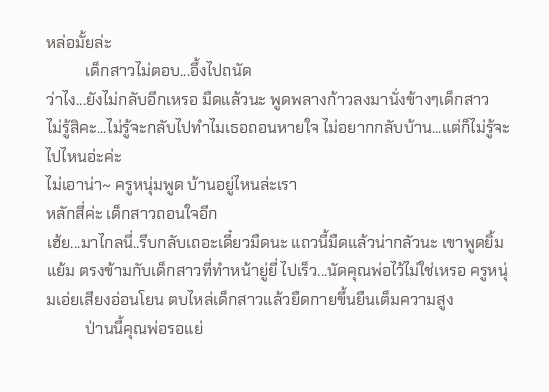หล่อมั้ยล่ะ
          เด็กสาวไม่ตอบ...อึ้งไปถนัด
ว่าไง...ยังไม่กลับอีกเหรอ มืดแล้วนะ พูดพลางก้าวลงมานั่งข้างๆเด็กสาว
ไม่รู้สิคะ...ไม่รู้จะกลับไปทำไมเธอถอนหายใจ ไม่อยากกลับบ้าน...แต่ก็ไม่รู้จะไปไหนอ่ะค่ะ
ไม่เอาน่า~ ครูหนุ่มพูด บ้านอยู่ไหนล่ะเรา
หลักสี่ค่ะ เด็กสาวถอนใจอีก
เฮ้ย...มาไกลนี่..รีบกลับเถอะเดี๋ยวมืดนะ แถวนี้มืดแล้วน่ากลัวนะ เขาพูดยิ้มแย้ม ตรงข้ามกับเด็กสาวที่ทำหน้ายู่ยี่ ไปเร็ว...นัดคุณพ่อไว้ไม่ใช่เหรอ ครูหนุ่มเอ่ยเสียงอ่อนโยน ตบไหล่เด็กสาวแล้วยืดกายขึ้นยืนเต็มความสูง
          ป่านนี้คุณพ่อรอแย่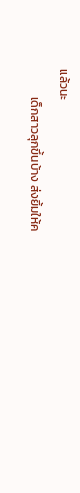แล้วนะ
          เด็กสาวลุกขึ้นบ้าง ส่งยิ้มให้ค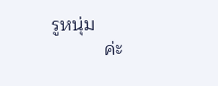รูหนุ่ม
          ค่ะ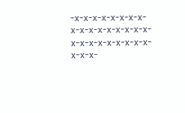-x-x-x-x-x-x-x-x-x-x-x-x-x-x-x-x-x-x-x-x-x-x-x-x-x-x-x-x-x-